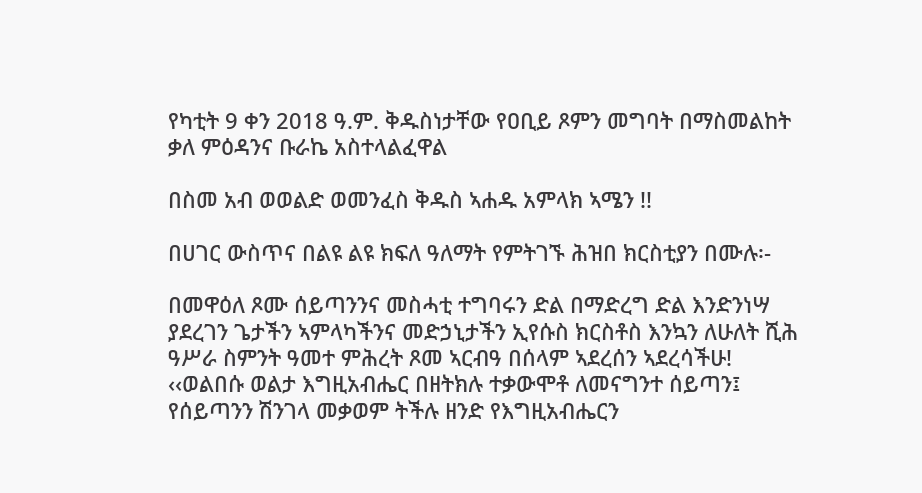የካቲት 9 ቀን 2018 ዓ.ም. ቅዱስነታቸው የዐቢይ ጾምን መግባት በማስመልከት ቃለ ምዕዳንና ቡራኬ አስተላልፈዋል

በስመ አብ ወወልድ ወመንፈስ ቅዱስ ኣሐዱ አምላክ ኣሜን !!

በሀገር ውስጥና በልዩ ልዩ ክፍለ ዓለማት የምትገኙ ሕዝበ ክርስቲያን በሙሉ፡-

በመዋዕለ ጾሙ ሰይጣንንና መስሓቲ ተግባሩን ድል በማድረግ ድል እንድንነሣ ያደረገን ጌታችን ኣምላካችንና መድኃኒታችን ኢየሱስ ክርስቶስ እንኳን ለሁለት ሺሕ ዓሥራ ስምንት ዓመተ ምሕረት ጾመ ኣርብዓ በሰላም ኣደረሰን ኣደረሳችሁ!
‹‹ወልበሱ ወልታ እግዚአብሔር በዘትክሉ ተቃውሞቶ ለመናግንተ ሰይጣን፤
የሰይጣንን ሽንገላ መቃወም ትችሉ ዘንድ የእግዚአብሔርን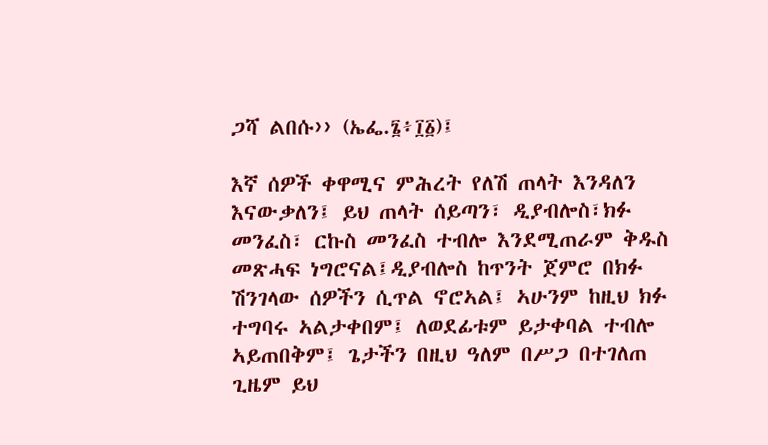ጋሻ ልበሱ›› (ኤፌ.፮፥፲፩)፤

እኛ ሰዎች ቀዋሚና ምሕረት የለሽ ጠላት እንዳለን እናውቃለን፤ ይህ ጠላት ሰይጣን፣ ዲያብሎስ፣ክፉ መንፈስ፣ ርኩስ መንፈስ ተብሎ እንደሚጠራም ቅዱስ መጽሓፍ ነግሮናል፤ዲያብሎስ ከጥንት ጀምሮ በክፉ ሽንገላው ሰዎችን ሲጥል ኖሮኣል፤ ኣሁንም ከዚህ ክፉ ተግባሩ ኣልታቀበም፤ ለወደፊቱም ይታቀባል ተብሎ ኣይጠበቅም፤ ጌታችን በዚህ ዓለም በሥጋ በተገለጠ ጊዜም ይህ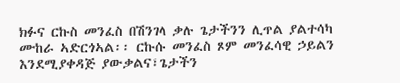ክፉና ርኩስ መንፈስ በሽንገላ ቃሉ ጌታችንን ሊጥል ያልተሳካ ሙከራ ኣድርጎኣል፡፡ ርኩሱ መንፈስ ጾም መንፈሳዊ ኃይልን እንደሚያቀዳጅ ያውቃልና፣ጌታችን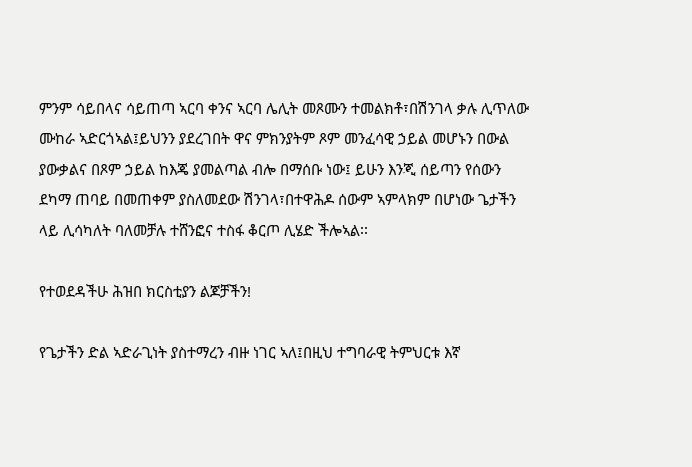ምንም ሳይበላና ሳይጠጣ ኣርባ ቀንና ኣርባ ሌሊት መጾሙን ተመልክቶ፣በሽንገላ ቃሉ ሊጥለው ሙከራ ኣድርጎኣል፤ይህንን ያደረገበት ዋና ምክንያትም ጾም መንፈሳዊ ኃይል መሆኑን በውል ያውቃልና በጾም ኃይል ከእጄ ያመልጣል ብሎ በማሰቡ ነው፤ ይሁን እንጂ ሰይጣን የሰውን ደካማ ጠባይ በመጠቀም ያስለመደው ሽንገላ፣በተዋሕዶ ሰውም ኣምላክም በሆነው ጌታችን ላይ ሊሳካለት ባለመቻሉ ተሸንፎና ተስፋ ቆርጦ ሊሄድ ችሎኣል፡፡

የተወደዳችሁ ሕዝበ ክርስቲያን ልጆቻችን!

የጌታችን ድል ኣድራጊነት ያስተማረን ብዙ ነገር ኣለ፤በዚህ ተግባራዊ ትምህርቱ እኛ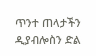ጥንተ ጠላታችን ዲያብሎስን ድል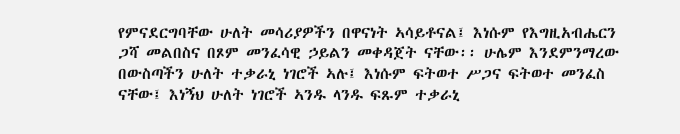የምናደርግባቸው ሁለት መሳሪያዎችን በዋናነት ኣሳይቶናል፤ እነሱም የእግዚአብሔርን ጋሻ መልበስና በጾም መንፈሳዊ ኃይልን መቀዳጀት ናቸው፡፡ ሁሌም እንደምንማረው በውስጣችን ሁለት ተቃራኒ ነገሮች ኣሉ፤ እነሱም ፍትወተ ሥጋና ፍትወተ መንፈስ ናቸው፤ እነኝህ ሁለት ነገሮች ኣንዱ ላንዱ ፍጹም ተቃራኒ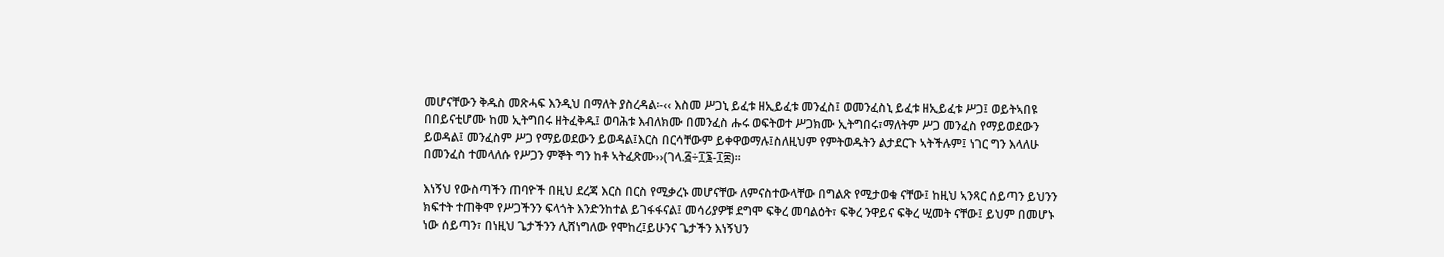መሆናቸውን ቅዱስ መጽሓፍ እንዲህ በማለት ያስረዳል፡-‹‹ እስመ ሥጋኒ ይፈቱ ዘኢይፈቱ መንፈስ፤ ወመንፈስኒ ይፈቱ ዘኢይፈቱ ሥጋ፤ ወይትኣበዩ በበይናቲሆሙ ከመ ኢትግበሩ ዘትፈቅዱ፤ ወባሕቱ እብለክሙ በመንፈስ ሑሩ ወፍትወተ ሥጋክሙ ኢትግበሩ፣ማለትም ሥጋ መንፈስ የማይወደውን ይወዳል፤ መንፈስም ሥጋ የማይወደውን ይወዳል፤እርስ በርሳቸውም ይቀዋወማሉ፤ስለዚህም የምትወዱትን ልታደርጉ ኣትችሉም፤ ነገር ግን እላለሁ በመንፈስ ተመላለሱ የሥጋን ምኞት ግን ከቶ ኣትፈጽሙ››(ገላ.፭÷፲፮‐፲፰)፡፡

እነኝህ የውስጣችን ጠባዮች በዚህ ደረጃ እርስ በርስ የሚቃረኑ መሆናቸው ለምናስተውላቸው በግልጽ የሚታወቁ ናቸው፤ ከዚህ ኣንጻር ሰይጣን ይህንን ክፍተት ተጠቅሞ የሥጋችንን ፍላጎት እንድንከተል ይገፋፋናል፤ መሳሪያዎቹ ደግሞ ፍቅረ መባልዕት፣ ፍቅረ ንዋይና ፍቅረ ሢመት ናቸው፤ ይህም በመሆኑ ነው ሰይጣን፣ በነዚህ ጌታችንን ሊሸነግለው የሞከረ፤ይሁንና ጌታችን እነኝህን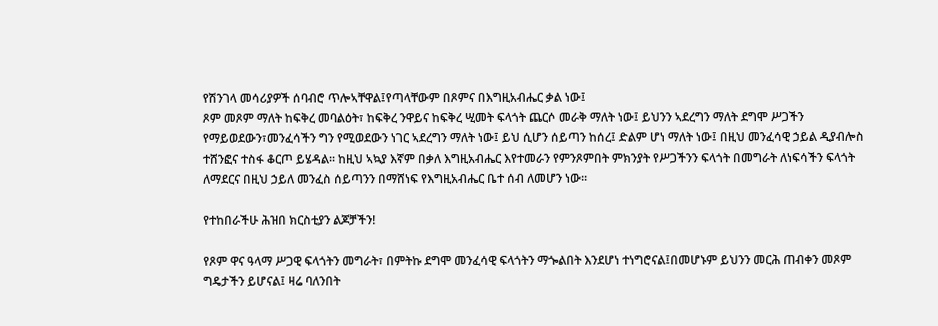የሽንገላ መሳሪያዎች ሰባብሮ ጥሎኣቸዋል፤የጣላቸውም በጾምና በእግዚአብሔር ቃል ነው፤
ጾም መጾም ማለት ከፍቅረ መባልዕት፣ ከፍቅረ ንዋይና ከፍቅረ ሢመት ፍላጎት ጨርሶ መራቅ ማለት ነው፤ ይህንን ኣደረግን ማለት ደግሞ ሥጋችን የማይወደውን፣መንፈሳችን ግን የሚወደውን ነገር ኣደረግን ማለት ነው፤ ይህ ሲሆን ሰይጣን ከሰረ፤ ድልም ሆነ ማለት ነው፤ በዚህ መንፈሳዊ ኃይል ዲያብሎስ ተሸንፎና ተስፋ ቆርጦ ይሄዳል፡፡ ከዚህ ኣኳያ እኛም በቃለ እግዚአብሔር እየተመራን የምንጾምበት ምክንያት የሥጋችንን ፍላጎት በመግራት ለነፍሳችን ፍላጎት ለማደርና በዚህ ኃይለ መንፈስ ሰይጣንን በማሸነፍ የእግዚአብሔር ቤተ ሰብ ለመሆን ነው፡፡

የተከበራችሁ ሕዝበ ክርስቲያን ልጆቻችን!

የጾም ዋና ዓላማ ሥጋዊ ፍላጎትን መግራት፣ በምትኩ ደግሞ መንፈሳዊ ፍላጎትን ማጐልበት እንደሆነ ተነግሮናል፤በመሆኑም ይህንን መርሕ ጠብቀን መጾም ግዴታችን ይሆናል፤ ዛሬ ባለንበት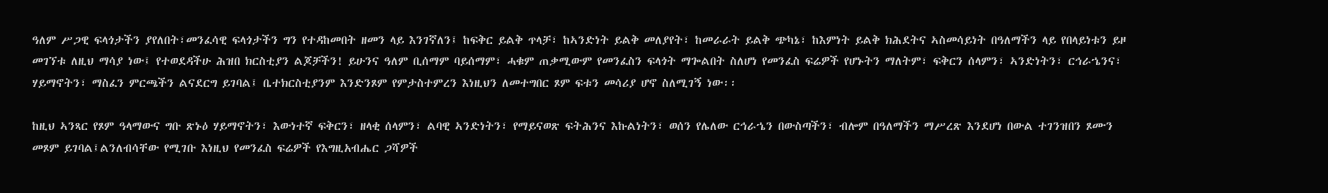ዓለም ሥጋዊ ፍላጎታችን ያየለበት፣መንፈሳዊ ፍላጎታችን ግን የተዳከመበት ዘመን ላይ እንገኛለን፤ ከፍቅር ይልቅ ጥላቻ፣ ከኣንድነት ይልቅ መለያየት፣ ከመራራት ይልቅ ጭካኔ፣ ከእምነት ይልቅ ክሕደትና ኣስመሳይነት በዓለማችን ላይ የበላይነቱን ይዞ መገኘቱ ለዚህ ማሳያ ነው፤ የተወደዳችሁ ሕዝበ ክርስቲያን ልጆቻችን! ይሁንና ዓለም ቢሰማም ባይሰማም፣ ሓቁም ጠቃሚውም የመንፈስን ፍላጎት ማጐልበት ስለሆነ የመንፈስ ፍሬዎች የሆኑትን ማለትም፣ ፍቅርን ሰላምን፣ ኣንድነትን፣ ርኅራኄንና፣ ሃይማኖትን፣ ማስፈን ምርጫችን ልናደርግ ይገባል፤ ቤተክርስቲያንም እንድንጾም የምታስተምረን እነዚህን ለመተግበር ጾም ፍቱን መሳሪያ ሆኖ ስለሚገኝ ነው፡፡

ከዚህ ኣንጻር የጾም ዓላማውና ግቡ ጽኑዕ ሃይማኖትን፣ እውነተኛ ፍቅርን፣ ዘላቂ ሰላምን፣ ልባዊ ኣንድነትን፣ የማይናወጽ ፍትሕንና እኩልነትን፣ ወሰን የሌለው ርኅራኄን በውስጣችን፣ ብሎም በዓለማችን ማሥረጽ እንደሆነ በውል ተገንዝበን ጾሙን መጾም ይገባል፤ልንለብሳቸው የሚገቡ እነዚህ የመንፈስ ፍሬዎች የእግዚአብሔር ጋሻዎች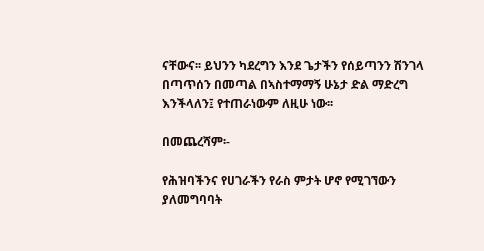ናቸውና፡፡ ይህንን ካደረግን እንደ ጌታችን የሰይጣንን ሽንገላ በጣጥሰን በመጣል በኣስተማማኝ ሁኔታ ድል ማድረግ እንችላለን፤ የተጠራነውም ለዚሁ ነው፡፡

በመጨረሻም፡-

የሕዝባችንና የሀገራችን የራስ ምታት ሆኖ የሚገኘውን ያለመግባባት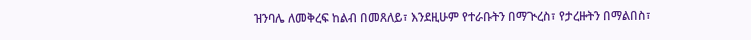ዝንባሌ ለመቅረፍ ከልብ በመጸለይ፣ እንደዚሁም የተራቡትን በማጒረስ፣ የታረዙትን በማልበስ፣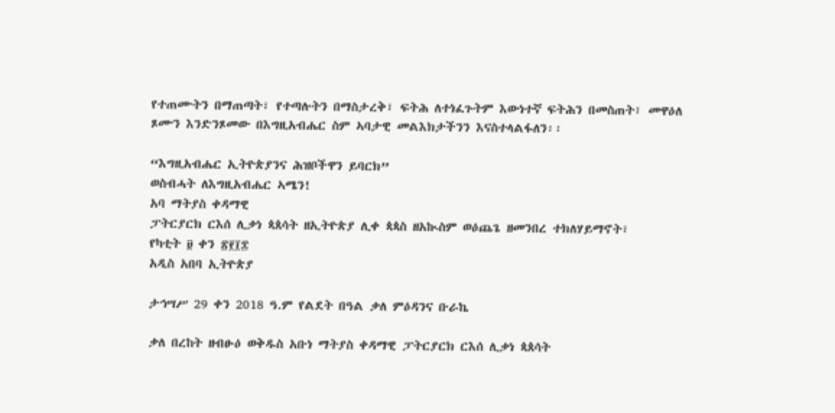የተጠሙትን በማጠጣት፣ የተጣሉትን በማስታረቅ፣ ፍትሕ ለተነፈጉትም እውነተኛ ፍትሕን በመስጠት፣ መዋዕለ ጾሙን እንድንጾመው በእግዚአብሔር ስም ኣባታዊ መልእክታችንን እናስተላልፋለን፡፡

“እግዚአብሔር ኢትዮጵያንና ሕዝቦችዋን ይባርክ”
ወስብሓት ለእግዚአብሔር ኣሜን!
አባ ማትያስ ቀዳማዊ
ፓትርያርክ ርእሰ ሊቃነ ጳጰሳት ዘኢትዮጵያ ሊቀ ጳጳስ ዘአኲስም ወዕጨጌ ዘመንበረ ተክለሃይማኖት፣
የካቲት ፱ ቀን ፳፻፲፰
አዲስ አበባ ኢትዮጵያ

ታኅሣሥ 29 ቀን 2018 ዓ.ም የልደት በዓል ቃለ ምዕዳንና ቡራኬ

ቃለ በረከት ዘብፁዕ ወቅዱስ አቡነ ማትያስ ቀዳማዊ ፓትርያርክ ርእሰ ሊቃነ ጳጰሳት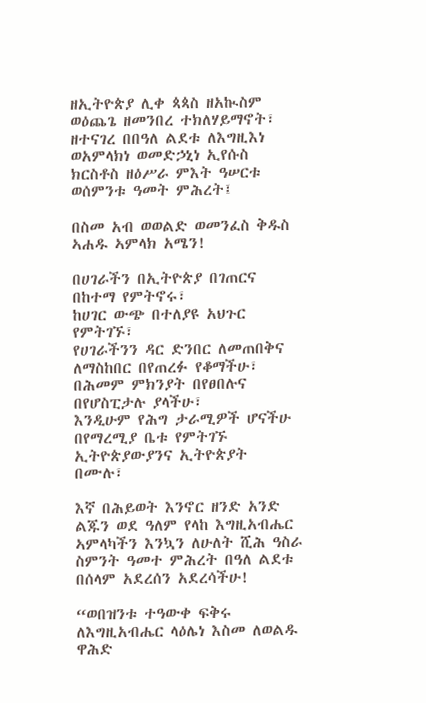ዘኢትዮጵያ ሊቀ ጳጳስ ዘአኲስም ወዕጨጌ ዘመንበረ ተክለሃይማኖት፣ ዘተናገረ በበዓለ ልደቱ ለእግዚእነ ወአምላክነ ወመድኃኒነ ኢየሱስ ክርስቶስ ዘዕሥራ ምእት ዓሠርቱ ወሰምንቱ ዓመት ምሕረት፤

በስመ አብ ወወልድ ወመንፈስ ቅዱስ ኣሐዱ ኣምላክ አሜን!

በሀገራችን በኢትዮጵያ በገጠርና በከተማ የምትኖሩ፣
ከሀገር ውጭ በተለያዩ አህጉር የምትገኙ፣
የሀገራችንን ዳር ድንበር ለመጠበቅና ለማስከበር በየጠረፉ የቆማችሁ፣
በሕመም ምክንያት በየፀበሉና በየሆስፒታሉ ያላችሁ፣
እንዲሁም የሕግ ታራሚዎች ሆናችሁ በየማረሚያ ቤቱ የምትገኙ ኢትዮጵያውያንና ኢትዮጵያት በሙሉ፣

እኛ በሕይወት እንኖር ዘንድ አንድ ልጁን ወደ ዓለም የላከ እግዚአብሔር ኣምላካችን እንኳን ለሁለት ሺሕ ዓስራ ስምንት ዓመተ ምሕረት በዓለ ልደቱ በሰላም አደረሰን አደረሳችሁ!

“ወበዝንቱ ተዓውቀ ፍቅሩ ለእግዚአብሔር ላዕሌነ እስመ ለወልዱ ዋሕድ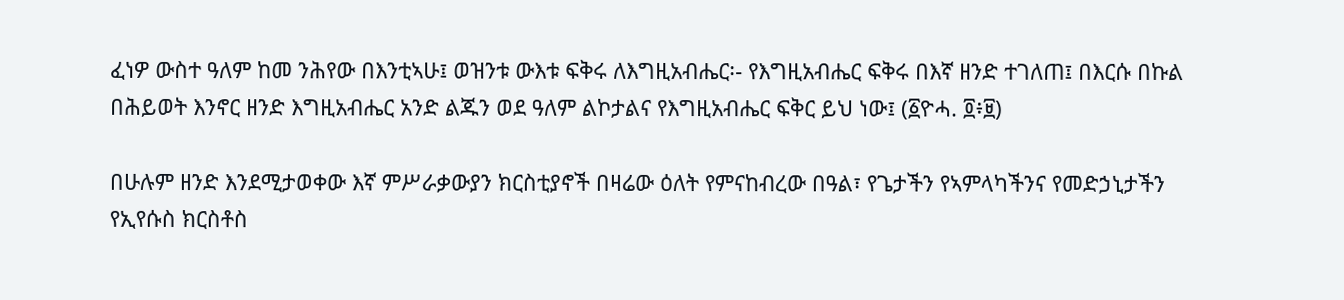ፈነዎ ውስተ ዓለም ከመ ንሕየው በእንቲኣሁ፤ ወዝንቱ ውእቱ ፍቅሩ ለእግዚአብሔር፡- የእግዚአብሔር ፍቅሩ በእኛ ዘንድ ተገለጠ፤ በእርሱ በኩል በሕይወት እንኖር ዘንድ እግዚአብሔር አንድ ልጁን ወደ ዓለም ልኮታልና የእግዚአብሔር ፍቅር ይህ ነው፤ (፩ዮሓ. ፬፥፱)

በሁሉም ዘንድ እንደሚታወቀው እኛ ምሥራቃውያን ክርስቲያኖች በዛሬው ዕለት የምናከብረው በዓል፣ የጌታችን የኣምላካችንና የመድኃኒታችን የኢየሱስ ክርስቶስ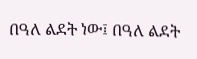በዓለ ልደት ነው፤ በዓለ ልደት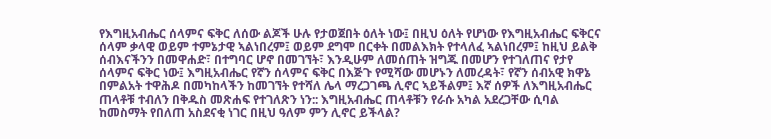የእግዚአብሔር ሰላምና ፍቅር ለሰው ልጆች ሁሉ የታወጀበት ዕለት ነው፤ በዚህ ዕለት የሆነው የእግዚአብሔር ፍቅርና ሰላም ቃላዊ ወይም ተምኔታዊ ኣልነበረም፤ ወይም ደግሞ በርቀት በመልእክት የተላለፈ ኣልነበረም፤ ከዚህ ይልቅ ሰብእናችንን በመዋሐድ፣ በተግባር ሆኖ በመገኘት፣ እንዲሁም ለመሰጠት ዝግጁ በመሆን የተገለጠና የታየ ሰላምና ፍቅር ነው፤ እግዚአብሔር የኛን ሰላምና ፍቅር በእጅጉ የሚሻው መሆኑን ለመረዳት፣ የኛን ሰብአዊ ክዋኔ በምልአት ተዋሕዶ በመካከላችን ከመገኘት የተሻለ ሌላ ማረጋገጫ ሊኖር ኣይችልም፤ እኛ ሰዎች ለእግዚአብሔር ጠላቶቹ ተብለን በቅዱስ መጽሐፍ የተገለጽን ነን:: እግዚአብሔር ጠላቶቹን የራሱ አካል አደረጋቸው ሲባል ከመስማት የበለጠ አስደናቂ ነገር በዚህ ዓለም ምን ሊኖር ይችላል?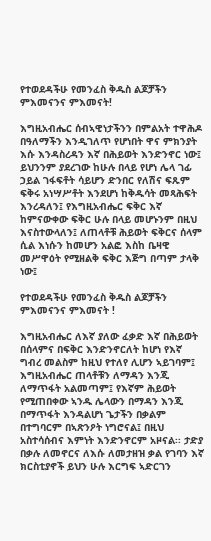የተወደዳችሁ የመንፈስ ቅዱስ ልጆቻችን ምእመናንና ምእመናት!

እግዚአብሔር ሰብኣዊነታችንን በምልአት ተዋሕዶ በዓለማችን እንዲገለጥ የሆነበት ዋና ምክንያት እሱ እንዳስረዳን እኛ በሕይወት እንድንኖር ነው፤ ይህንንም ያደረገው ከሁሉ በላይ የሆነ ሌላ ገፊ ኃይል ገፋፍቶት ሳይሆን ድንበር የለሽና ፍጹም ፍቅሩ አነሣሥቶት እንደሆነ ከቅዱሳት መጻሕፍት እንረዳለን፤ የእግዚአብሔር ፍቅር እኛ ከምናውቀው ፍቅር ሁሉ በላይ መሆኑንም በዚህ እናስተውላለን፤ ለጠላቶቹ ሕይወት ፍቅርና ሰላም ሲል እነሱን ከመሆን አልፎ እስከ ቤዛዊ መሥዋዕት የሚዘልቅ ፍቅር እጅግ በጣም ታላቅ ነው፤

የተወደዳችሁ የመንፈስ ቅዱስ ልጆቻችን ምእመናንና ምእመናት !

እግዚአብሔር ለእኛ ያለው ፈቃድ እኛ በሕይወት በሰላምና በፍቅር እንድንኖርለት ከሆነ የእኛ ግብረ መልስም ከዚህ የተለየ ሊሆን ኣይገባም፤ እግዚአብሔር ጠላቶቹን ለማዳን እንጂ ለማጥፋት አልመጣም፤ የእኛም ሕይወት የሚጠበቀው ኣንዱ ሌላውን በማዳን እንጂ በማጥፋት እንዳልሆነ ጌታችን በቃልም በተግባርም በኣጽንዖት ነግሮናል፤ በዚህ አስተሳሰብና እምነት እንድንኖርም አዞናል፡፡ ታድያ በቃሉ ለመኖርና ለእሱ ለመታዘዝ ቃል የገባን እኛ ክርስቲያኖች ይህን ሁሉ እርግፍ ኣድርገን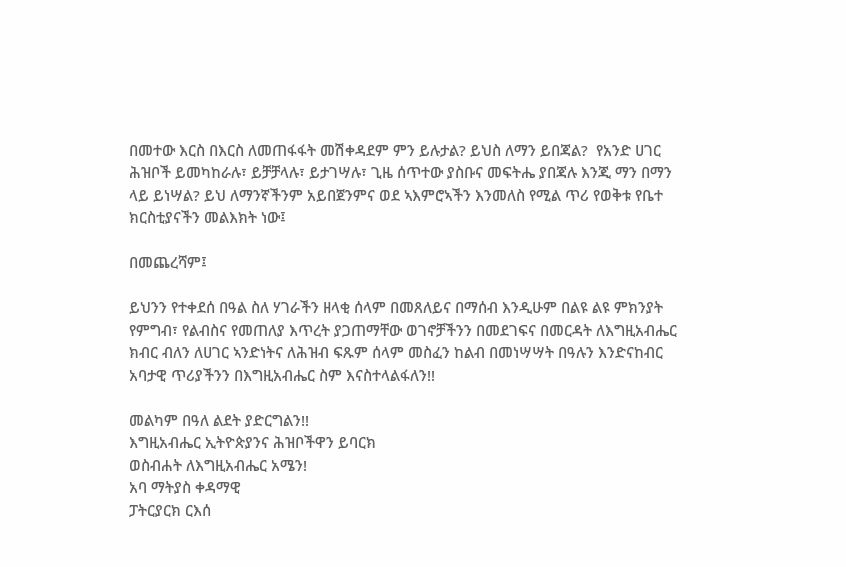በመተው እርስ በእርስ ለመጠፋፋት መሽቀዳደም ምን ይሉታል? ይህስ ለማን ይበጃል?  የአንድ ሀገር ሕዝቦች ይመካከራሉ፣ ይቻቻላሉ፣ ይታገሣሉ፣ ጊዜ ሰጥተው ያስቡና መፍትሔ ያበጃሉ እንጂ ማን በማን ላይ ይነሣል? ይህ ለማንኛችንም አይበጀንምና ወደ ኣእምሮኣችን እንመለስ የሚል ጥሪ የወቅቱ የቤተ ክርስቲያናችን መልእክት ነው፤

በመጨረሻም፤

ይህንን የተቀደሰ በዓል ስለ ሃገራችን ዘላቂ ሰላም በመጸለይና በማሰብ እንዲሁም በልዩ ልዩ ምክንያት የምግብ፣ የልብስና የመጠለያ እጥረት ያጋጠማቸው ወገኖቻችንን በመደገፍና በመርዳት ለእግዚአብሔር ክብር ብለን ለሀገር ኣንድነትና ለሕዝብ ፍጹም ሰላም መስፈን ከልብ በመነሣሣት በዓሉን እንድናከብር አባታዊ ጥሪያችንን በእግዚአብሔር ስም እናስተላልፋለን!!

መልካም በዓለ ልደት ያድርግልን!!
እግዚአብሔር ኢትዮጵያንና ሕዝቦችዋን ይባርክ
ወስብሐት ለእግዚአብሔር አሜን!
አባ ማትያስ ቀዳማዊ
ፓትርያርክ ርእሰ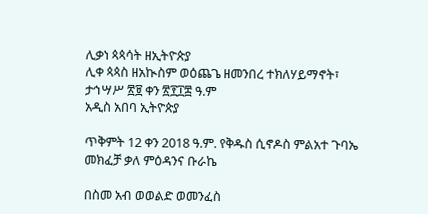ሊቃነ ጳጳሳት ዘኢትዮጵያ
ሊቀ ጳጳስ ዘአኲስም ወዕጨጌ ዘመንበረ ተክለሃይማኖት፣
ታኅሣሥ ፳፱ ቀን ፳፻፲፰ ዓ.ም
አዲስ አበባ ኢትዮጵያ

ጥቅምት 12 ቀን 2018 ዓ.ም. የቅዱስ ሲኖዶስ ምልአተ ጉባኤ መክፈቻ ቃለ ምዕዳንና ቡራኬ

በስመ አብ ወወልድ ወመንፈስ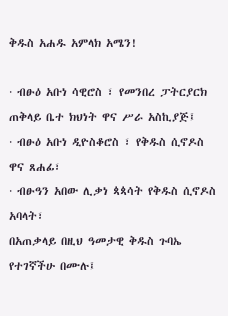ቅዱስ አሐዱ አምላክ አሜን!

· ብፁዕ አቡነ ሳዊሮስ ፣ የመንበረ ፓትርያርክ ጠቅላይ ቤተ ክህነት ዋና ሥራ አስኪያጅ፤
· ብፁዕ አቡነ ዲዮስቆሮስ ፣ የቅዱስ ሲኖዶስ ዋና ጸሐፊ፣
· ብፁዓን አበው ሊቃነ ጳጳሳት የቅዱስ ሲኖዶስ አባላት፣
በአጠቃላይ በዚህ ዓመታዊ ቅዱስ ጉባኤ የተገኛችሁ በሙሉ፤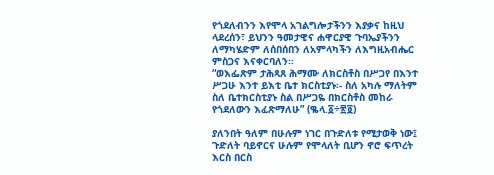የጎደለብንን እየሞላ አገልግሎታችንን እያቃና ከዚህ ላደረሰን፣ ይህንን ዓመታዊና ሐዋርያዊ ጉባኤያችንን ለማካሄድም ለሰበሰበን ለአምላካችን ለእግዚአብሔር ምስጋና እናቀርባለን፡፡
“ወእፌጽም ታሕጻጸ ሕማሙ ለክርስቶስ በሥጋየ በእንተ ሥጋሁ እንተ ይእቲ ቤተ ክርስቲያኑ፡- ስለ አካሉ ማለትም ስለ ቤተክርስቲያኑ ስል በሥጋዬ በክርስቶስ መከራ የጎደለውን እፈጽማለሁ” (ቈላ.፩÷፳፬)

ያለንበት ዓለም በሁሉም ነገር በጉድለቱ የሚታወቅ ነው፤ ጉድለት ባይኖርና ሁሉም የሞላለት ቢሆን ኖሮ ፍጥረት እርስ በርስ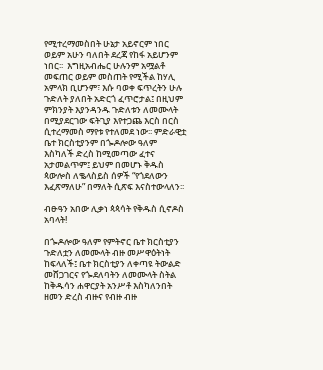የሚተረማመስበት ሁኔታ አይኖርም ነበር ወይም አሁን ባለበት ደረጃ የከፋ አይሆንም ነበር፡፡  እግዚአብሔር ሁሉንም አሟልቶ መፍጠር ወይም መስጠት የሚችል ከሃሊ አምላክ ቢሆንም፣ እሱ ባወቀ ፍጥረትን ሁሉ ጉድለት ያለበት አድርጎ ፈጥሮታል፤ በዚህም ምክንያት እያንዳንዱ ጉድለቱን ለመሙላት በሚያደርገው ፍትጊያ እየተጋጨ እርስ በርስ ሲተረማመስ ማየቱ የተለመደ ነው፡፡ ምድራዊቷ ቤተ ክርስቲያንም በጐዶሎው ዓለም እስካለች ድረስ ከሚመጣው ፈተና አታመልጥም፤ ይህም በመሆኑ ቅዱስ ጳውሎስ ለቈላስይስ ሰዎች “የጎደለውን እፈጽማለሁ” በማለት ሲጽፍ እናስተውላለን፡፡

ብፁዓን አበው ሊቃነ ጳጳሳት የቅዱስ ሲኖዶስ አባላት!

በጐዶሎው ዓለም የምትኖር ቤተ ክርስቲያን ጉድለቷን ለመሙላት ብዙ መሥዋዕትነት ከፍላለች፤ ቤተ ክርስቲያን ለቀጣዩ ትውልድ መሸጋገርና የጐደለባትን ለመሙላት ስትል ከቅዱሳን ሐዋርያት አንሥቶ እስካለንበት ዘመን ድረስ ብዙና የብዙ ብዙ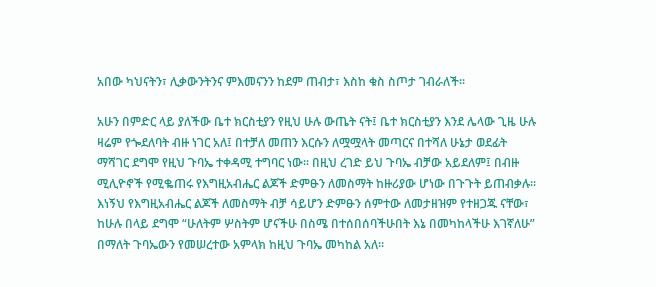አበው ካህናትን፣ ሊቃውንትንና ምእመናንን ከደም ጠብታ፣ እስከ ቁስ ስጦታ ገብራለች፡፡

አሁን በምድር ላይ ያለችው ቤተ ክርስቲያን የዚህ ሁሉ ውጤት ናት፤ ቤተ ክርስቲያን እንደ ሌላው ጊዜ ሁሉ ዛሬም የጐደለባት ብዙ ነገር አለ፤ በተቻለ መጠን እርሱን ለሟሟላት መጣርና በተሻለ ሁኔታ ወደፊት ማሻገር ደግሞ የዚህ ጉባኤ ተቀዳሚ ተግባር ነው፡፡ በዚህ ረገድ ይህ ጉባኤ ብቻው አይደለም፤ በብዙ ሚሊዮኖች የሚቈጠሩ የእግዚአብሔር ልጆች ድምፁን ለመስማት ከዙሪያው ሆነው በጉጉት ይጠብቃሉ፡፡ እነኝህ የእግዚአብሔር ልጆች ለመስማት ብቻ ሳይሆን ድምፁን ሰምተው ለመታዘዝም የተዘጋጁ ናቸው፣ ከሁሉ በላይ ደግሞ “ሁለትም ሦስትም ሆናችሁ በስሜ በተሰበሰባችሁበት እኔ በመካከላችሁ እገኛለሁ” በማለት ጉባኤውን የመሠረተው አምላክ ከዚህ ጉባኤ መካከል አለ፡፡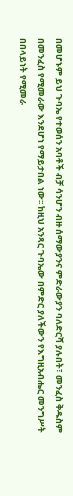በመሆኑም ይህ ጉባኤ የተወሰን አባቶች ብቻ ሳንሆን ብዙ ሰማውያንና ምድራውያን ባለድርሻ ያሉበት፣ መንፈስ ቅዱስም በመንፈስ የሚመራው እንደሆነ የማይታበል ነው፡፡ ከዚህ አንጻር ጉባኤው በምድር ያለችውን የእግዚአብሔር መንግሥት በበላይነት የሚመራ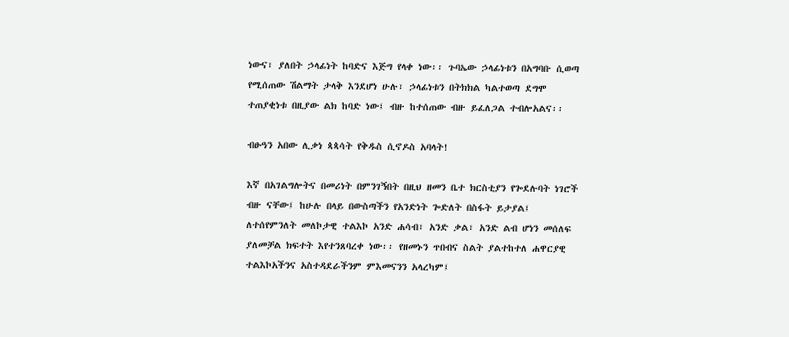ነውና፣ ያለበት ኃላፊነት ከባድና እጅግ የላቀ ነው፡፡ ጉባኤው ኃላፊነቱን በአግባቡ ሲወጣ የሚሰጠው ሽልማት ታላቅ እንደሆነ ሁሉ፣ ኃላፊነቱን በትክክል ካልተወጣ ደግሞ ተጠያቂነቱ በዚያው ልክ ከባድ ነው፤ ብዙ ከተሰጠው ብዙ ይፈለጋል ተብሎአልና፡፡

ብፁዓን አበው ሊቃነ ጳጳሳት የቅዱስ ሲኖዶስ አባላት!

እኛ በአገልግሎትና በመሪነት በምንገኝበት በዚህ ዘመን ቤተ ክርስቲያን የጐደሉባት ነገሮች ብዙ ናቸው፤ ከሁሉ በላይ በውስጣችን የአንድነት ጐድለት በስፋት ይታያል፤ ለተሰየምንለት መለኮታዊ ተልእኮ አንድ ሐሳብ፣ አንድ ቃል፣ አንድ ልብ ሆነን መሰለፍ ያለመቻል ክፍተት እየተንጸባረቀ ነው፡፡ የዘመኑን ጥበብና ስልት ያልተከተለ ሐዋርያዊ ተልእኮአችንና አስተዳደራችንም ምእመናንን አላረካም፤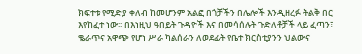ክፍተቱ የሚድያ ቀለብ ከመሆንም አልፎ በጎቻችን በሌሎች እንዲዘረፉ ትልቅ በር እየከፈተ ነው፡፡ በእነዚህ ዓበይት ጉዳዮች እና በመሳሰሉት ጉድለቶቻች ላይ ፈጣን፣ ቈራጥና አዋጭ የሆነ ሥራ ካልሰራን ለወደፊት የቤተ ክርስቲያንን ህልውና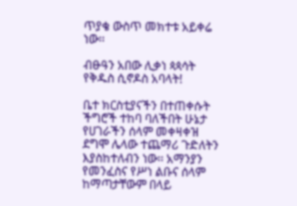ጥያቄ ውስጥ መክተቱ አይቀሬ ነው፡፡

ብፁዓን አበው ሊቃነ ጳጳሳት የቅዱስ ሲኖዶስ አባላት!

ቤተ ክርስቲያናችን በተጠቀሱት ችግሮች ተከባ ባለችበት ሁኔታ የሀገራችን ሰላም መቀዛቀዝ ደግሞ ሌላው ተጨማሪ ጉድለትን እያስከተለብን ነው፡፡ አማንያን የመንፈስና የሥነ ልቡና ሰላም ከማጣታቸውም በላይ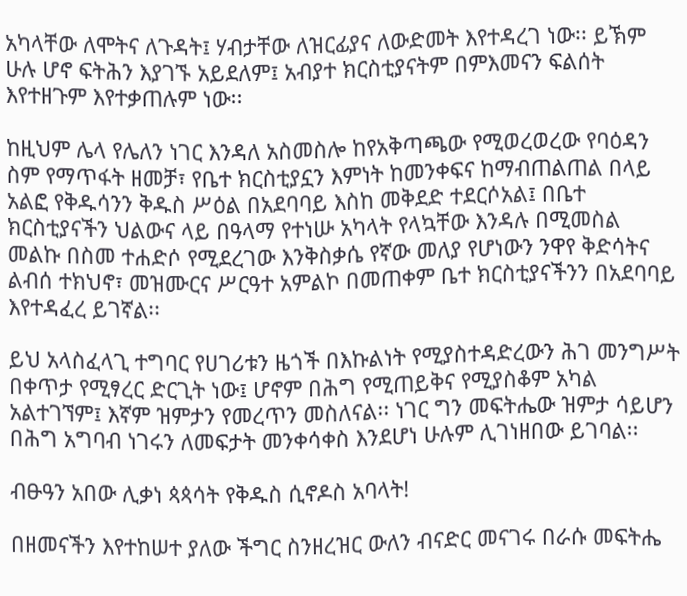አካላቸው ለሞትና ለጉዳት፤ ሃብታቸው ለዝርፊያና ለውድመት እየተዳረገ ነው፡፡ ይኽም ሁሉ ሆኖ ፍትሕን እያገኙ አይደለም፤ አብያተ ክርስቲያናትም በምእመናን ፍልሰት እየተዘጉም እየተቃጠሉም ነው፡፡

ከዚህም ሌላ የሌለን ነገር እንዳለ አስመስሎ ከየአቅጣጫው የሚወረወረው የባዕዳን ስም የማጥፋት ዘመቻ፣ የቤተ ክርስቲያኗን እምነት ከመንቀፍና ከማብጠልጠል በላይ አልፎ የቅዱሳንን ቅዱስ ሥዕል በአደባባይ እስከ መቅደድ ተደርሶአል፤ በቤተ ክርስቲያናችን ህልውና ላይ በዓላማ የተነሡ አካላት የላኳቸው እንዳሉ በሚመስል መልኩ በስመ ተሐድሶ የሚደረገው እንቅስቃሴ የኛው መለያ የሆነውን ንዋየ ቅድሳትና ልብሰ ተክህኖ፣ መዝሙርና ሥርዓተ አምልኮ በመጠቀም ቤተ ክርስቲያናችንን በአደባባይ እየተዳፈረ ይገኛል፡፡

ይህ አላስፈላጊ ተግባር የሀገሪቱን ዜጎች በእኩልነት የሚያስተዳድረውን ሕገ መንግሥት በቀጥታ የሚፃረር ድርጊት ነው፤ ሆኖም በሕግ የሚጠይቅና የሚያስቆም አካል አልተገኘም፤ እኛም ዝምታን የመረጥን መስለናል፡፡ ነገር ግን መፍትሔው ዝምታ ሳይሆን በሕግ አግባብ ነገሩን ለመፍታት መንቀሳቀስ እንደሆነ ሁሉም ሊገነዘበው ይገባል፡፡

ብፁዓን አበው ሊቃነ ጳጳሳት የቅዱስ ሲኖዶስ አባላት!

በዘመናችን እየተከሠተ ያለው ችግር ስንዘረዝር ውለን ብናድር መናገሩ በራሱ መፍትሔ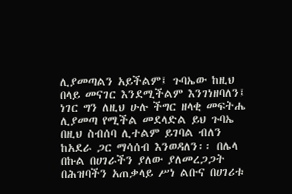ሊያመጣልን አይችልም፤ ጉባኤው ከዚህ በላይ መናገር እንደሚችልም እንገነዘባለን፤ ነገር ግን ለዚህ ሁሉ ችግር ዘላቂ መፍትሔ ሊያመጣ የሚችል መደላድል ይህ ጉባኤ በዚህ ስብሰባ ሊተልም ይገባል ብለን ከአደራ ጋር ማሳሰብ እንወዳለን፡፡ በሌላ በኩል በሀገራችን ያለው ያለመረጋጋት በሕዝባችን አጠቃላይ ሥነ ልቡና በሀገሪቱ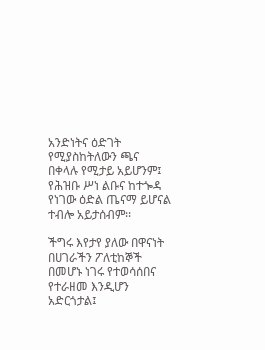አንድነትና ዕድገት የሚያስከትለውን ጫና በቀላሉ የሚታይ አይሆንም፤ የሕዝቡ ሥነ ልቡና ከተጐዳ የነገው ዕድል ጤናማ ይሆናል ተብሎ አይታሰብም፡፡

ችግሩ እየታየ ያለው በዋናነት በሀገራችን ፖለቲከኞች በመሆኑ ነገሩ የተወሳሰበና የተራዘመ እንዲሆን አድርጎታል፤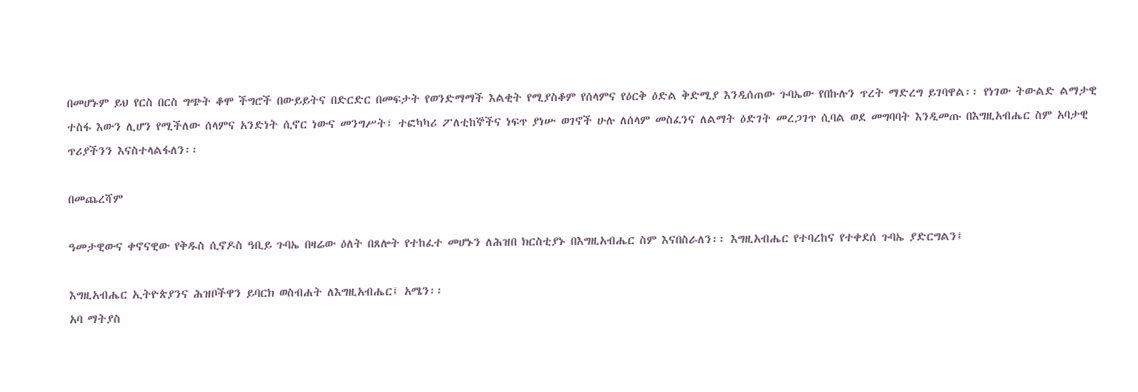በመሆኑም ይህ የርስ በርስ ግጭት ቆሞ ችግሮች በውይይትና በድርድር በመፍታት የወንድማማች እልቂት የሚያስቆም የሰላምና የዕርቅ ዕድል ቅድሚያ እንዲሰጠው ጉባኤው የበኩሉን ጥረት ማድረግ ይገባዋል፡፡ የነገው ትውልድ ልማታዊ ተስፋ እውን ሊሆን የሚችለው ሰላምና አንድነት ሲኖር ነውና መንግሥት፣ ተፎካካሪ ፖለቲከኞችና ነፍጥ ያነሡ ወገኖች ሁሉ ለሰላም መስፈንና ለልማት ዕድገት መረጋገጥ ሲባል ወደ መግባባት እንዲመጡ በእግዚአብሔር ስም አባታዊ ጥሪያችንን እናስተላልፋለን፡፡

በመጨረሻም

ዓመታዊውና ቀኖናዊው የቅዱስ ሲኖዶስ ዓቢይ ጉባኤ በዛሬው ዕለት በጸሎት የተከፈተ መሆኑን ለሕዝበ ክርስቲያኑ በእግዚአብሔር ስም እናበስራለን፡፡ እግዚአብሔር የተባረከና የተቀደሰ ጉባኤ ያድርግልን፤

እግዚአብሔር ኢትዮጵያንና ሕዝቦችዋን ይባርክ ወስብሐት ለእግዚአብሔር፤ አሜን፡፡
አባ ማትያስ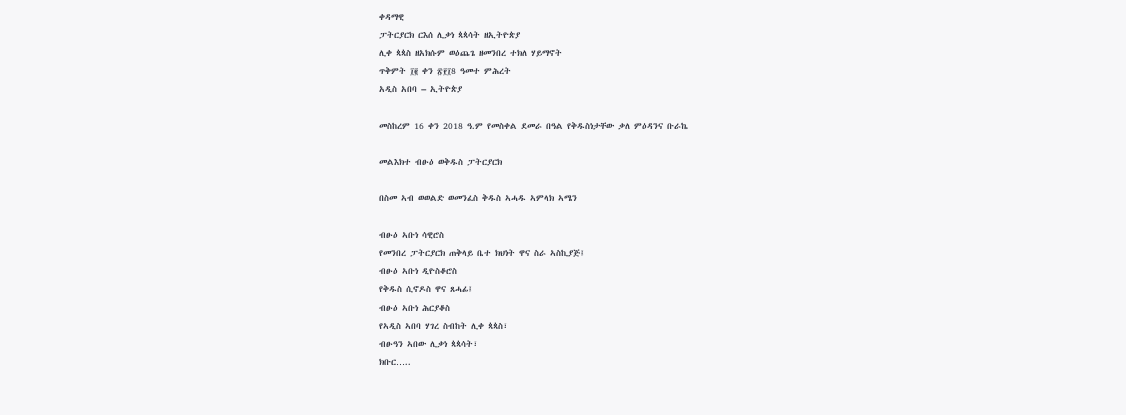ቀዳማዊ
ፓትርያርክ ርእሰ ሊቃነ ጳጳሳት ዘኢትዮጵያ
ሊቀ ጳጳስ ዘአክሱም ወዕጨጌ ዘመንበረ ተክለ ሃይማኖት
ጥቅምት ፲፪ ቀን ፳፻፲8 ዓመተ ምሕረት
አዲስ አበባ – ኢትዮጵያ

መስከረም 16 ቀን 2018 ዓ.ም የመስቀል ደመራ በዓል የቅዱስነታቸው ቃለ ምዕዳንና ቡራኬ

መልእክተ ብፁዕ ወቅዱስ ፓትርያርክ

በስመ ኣብ ወወልድ ወመንፈስ ቅዱስ ኣሓዱ ኣምላክ ኣሜን

ብፁዕ ኣቡነ ሳዊሮስ
የመንበረ ፓትርያርክ ጠቅላይ ቤተ ክህነት ዋና ስራ ኣስኪያጅ፤
ብፁዕ ኣቡነ ዲዮስቆሮስ
የቅዱስ ሲኖዶስ ዋና ጸሓፊ፤
ብፁዕ ኣቡነ ሕርያቆስ
የኣዲስ ኣበባ ሃገረ ስብከት ሊቀ ጳጳስ፣
ብፁዓን ኣበው ሊቃነ ጳጳሳት፣
ክቡር…..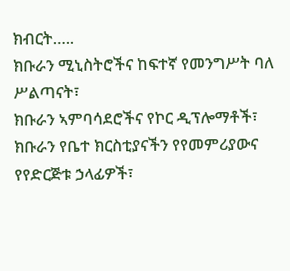ክብርት…..
ክቡራን ሚኒስትሮችና ከፍተኛ የመንግሥት ባለ ሥልጣናት፣
ክቡራን ኣምባሳደሮችና የኮር ዲፕሎማቶች፣
ክቡራን የቤተ ክርስቲያናችን የየመምሪያውና የየድርጅቱ ኃላፊዎች፣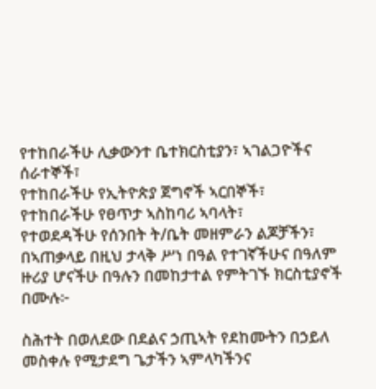የተከበራችሁ ሊቃውንተ ቤተክርስቲያን፣ ኣገልጋዮችና ሰራተኞች፣
የተከበራችሁ የኢትዮጵያ ጀግኖች ኣርበኞች፣
የተከበራችሁ የፀጥታ ኣስከባሪ ኣባላት፣
የተወደዳችሁ የሰንበት ት/ቤት መዘምራን ልጆቻችን፣
በኣጠቃላይ በዚህ ታላቅ ሥነ በዓል የተገኛችሁና በዓለም ዙሪያ ሆናችሁ በዓሉን በመከታተል የምትገኙ ክርስቲያኖች በሙሉ፦

ስሕተት በወለደው በደልና ኃጢኣት የደከሙትን በኃይለ መስቀሉ የሚታደግ ጌታችን ኣምላካችንና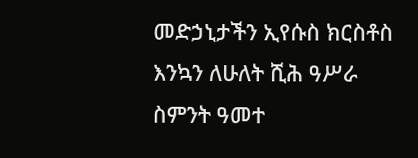መድኃኒታችን ኢየሱስ ክርስቶስ እንኳን ለሁለት ሺሕ ዓሥራ ስምንት ዓመተ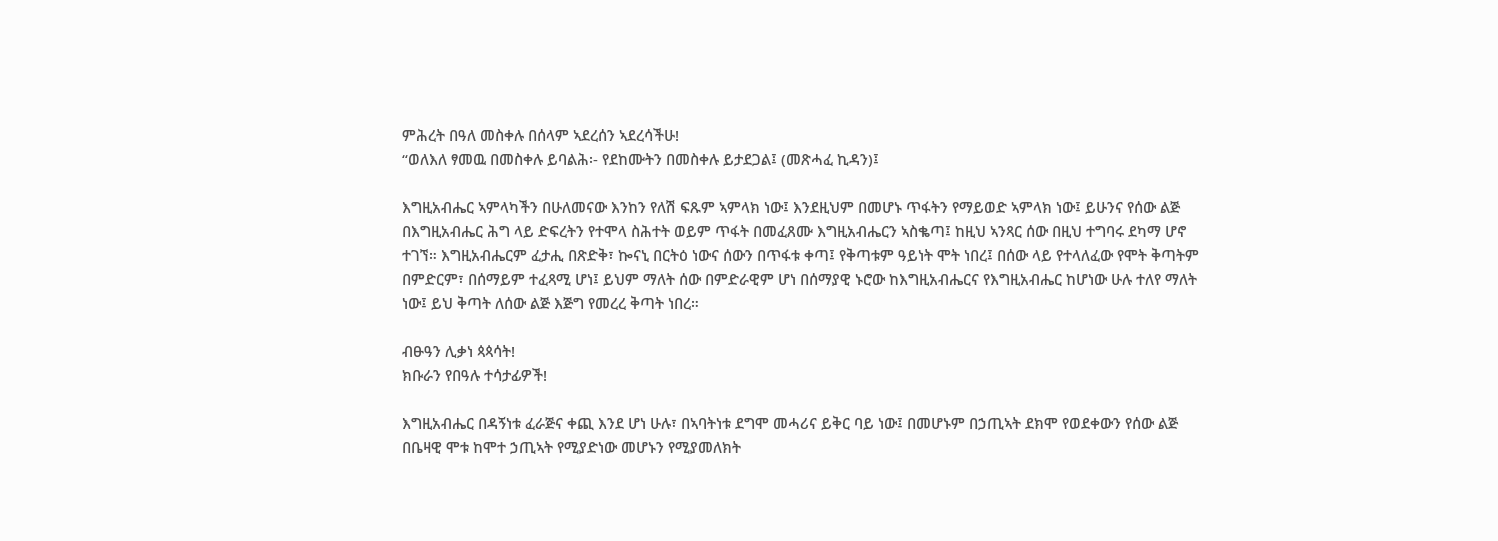ምሕረት በዓለ መስቀሉ በሰላም ኣደረሰን ኣደረሳችሁ!
“ወለእለ ፃመዉ በመስቀሉ ይባልሕ፡- የደከሙትን በመስቀሉ ይታደጋል፤ (መጽሓፈ ኪዳን)፤

እግዚአብሔር ኣምላካችን በሁለመናው እንከን የለሽ ፍጹም ኣምላክ ነው፤ እንደዚህም በመሆኑ ጥፋትን የማይወድ ኣምላክ ነው፤ ይሁንና የሰው ልጅ በእግዚአብሔር ሕግ ላይ ድፍረትን የተሞላ ስሕተት ወይም ጥፋት በመፈጸሙ እግዚአብሔርን ኣስቈጣ፤ ከዚህ ኣንጻር ሰው በዚህ ተግባሩ ደካማ ሆኖ ተገኘ። እግዚአብሔርም ፈታሒ በጽድቅ፣ ኰናኒ በርትዕ ነውና ሰውን በጥፋቱ ቀጣ፤ የቅጣቱም ዓይነት ሞት ነበረ፤ በሰው ላይ የተላለፈው የሞት ቅጣትም በምድርም፣ በሰማይም ተፈጻሚ ሆነ፤ ይህም ማለት ሰው በምድራዊም ሆነ በሰማያዊ ኑሮው ከእግዚአብሔርና የእግዚአብሔር ከሆነው ሁሉ ተለየ ማለት ነው፤ ይህ ቅጣት ለሰው ልጅ እጅግ የመረረ ቅጣት ነበረ።

ብፁዓን ሊቃነ ጳጳሳት!
ክቡራን የበዓሉ ተሳታፊዎች!

እግዚአብሔር በዳኝነቱ ፈራጅና ቀጪ እንደ ሆነ ሁሉ፣ በኣባትነቱ ደግሞ መሓሪና ይቅር ባይ ነው፤ በመሆኑም በኃጢኣት ደክሞ የወደቀውን የሰው ልጅ በቤዛዊ ሞቱ ከሞተ ኃጢኣት የሚያድነው መሆኑን የሚያመለክት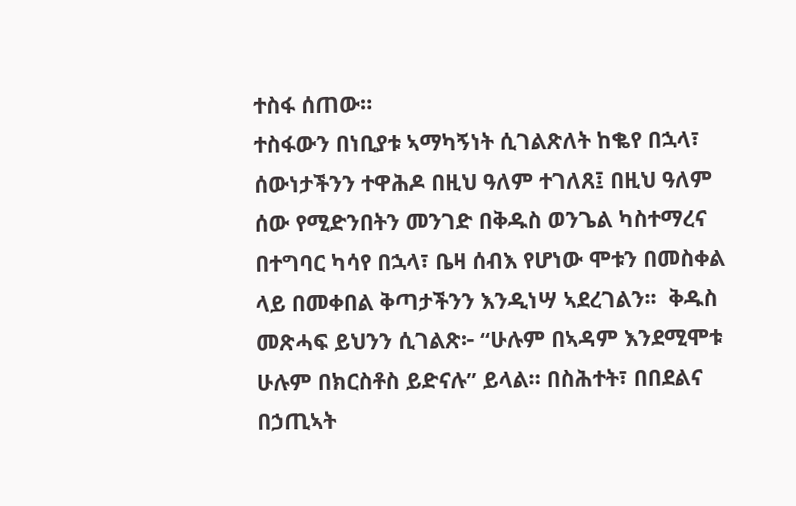ተስፋ ሰጠው።
ተስፋውን በነቢያቱ ኣማካኝነት ሲገልጽለት ከቈየ በኋላ፣ ሰውነታችንን ተዋሕዶ በዚህ ዓለም ተገለጸ፤ በዚህ ዓለም ሰው የሚድንበትን መንገድ በቅዱስ ወንጌል ካስተማረና በተግባር ካሳየ በኋላ፣ ቤዛ ሰብእ የሆነው ሞቱን በመስቀል ላይ በመቀበል ቅጣታችንን እንዲነሣ ኣደረገልን፡፡  ቅዱስ መጽሓፍ ይህንን ሲገልጽ፦ “ሁሉም በኣዳም እንደሚሞቱ ሁሉም በክርስቶስ ይድናሉ” ይላል። በስሕተት፣ በበደልና በኃጢኣት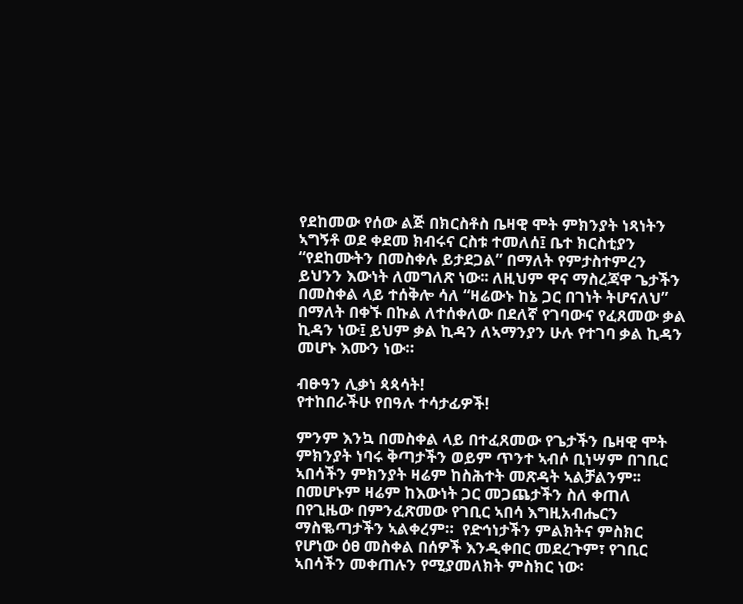የደከመው የሰው ልጅ በክርስቶስ ቤዛዊ ሞት ምክንያት ነጻነትን ኣግኝቶ ወደ ቀደመ ክብሩና ርስቱ ተመለሰ፤ ቤተ ክርስቲያን “የደከሙትን በመስቀሉ ይታደጋል” በማለት የምታስተምረን ይህንን እውነት ለመግለጽ ነው፡፡ ለዚህም ዋና ማስረጃዋ ጌታችን በመስቀል ላይ ተሰቅሎ ሳለ “ዛሬውኑ ከኔ ጋር በገነት ትሆናለህ” በማለት በቀኙ በኩል ለተሰቀለው በደለኛ የገባውና የፈጸመው ቃል ኪዳን ነው፤ ይህም ቃል ኪዳን ለኣማንያን ሁሉ የተገባ ቃል ኪዳን መሆኑ እሙን ነው።

ብፁዓን ሊቃነ ጳጳሳት!
የተከበራችሁ የበዓሉ ተሳታፊዎች!

ምንም እንኳ በመስቀል ላይ በተፈጸመው የጌታችን ቤዛዊ ሞት ምክንያት ነባሩ ቅጣታችን ወይም ጥንተ ኣብሶ ቢነሣም በገቢር ኣበሳችን ምክንያት ዛሬም ከስሕተት መጽዳት ኣልቻልንም፡፡ በመሆኑም ዛሬም ከእውነት ጋር መጋጨታችን ስለ ቀጠለ በየጊዜው በምንፈጽመው የገቢር ኣበሳ እግዚአብሔርን ማስቈጣታችን ኣልቀረም።  የድኅነታችን ምልክትና ምስክር የሆነው ዕፀ መስቀል በሰዎች እንዲቀበር መደረጉም፣ የገቢር ኣበሳችን መቀጠሉን የሚያመለክት ምስክር ነው፡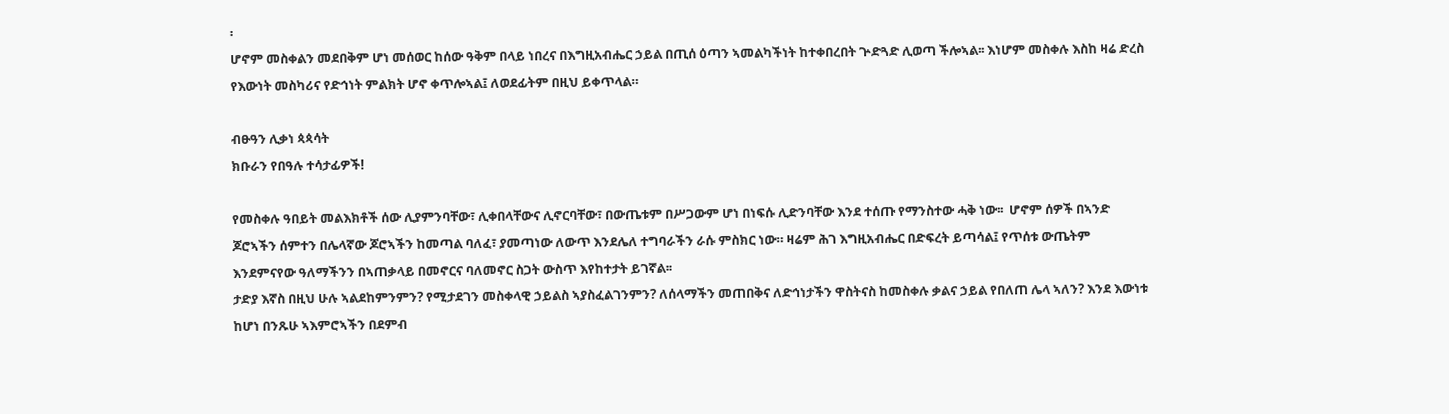፡
ሆኖም መስቀልን መደበቅም ሆነ መሰወር ከሰው ዓቅም በላይ ነበረና በእግዚአብሔር ኃይል በጢሰ ዕጣን ኣመልካችነት ከተቀበረበት ጕድጓድ ሊወጣ ችሎኣል፡፡ እነሆም መስቀሉ እስከ ዛሬ ድረስ የእውነት መስካሪና የድኅነት ምልክት ሆኖ ቀጥሎኣል፤ ለወደፊትም በዚህ ይቀጥላል።

ብፁዓን ሊቃነ ጳጳሳት
ክቡራን የበዓሉ ተሳታፊዎች!

የመስቀሉ ዓበይት መልእክቶች ሰው ሊያምንባቸው፣ ሊቀበላቸውና ሊኖርባቸው፣ በውጤቱም በሥጋውም ሆነ በነፍሱ ሊድንባቸው እንደ ተሰጡ የማንስተው ሓቅ ነው፡፡  ሆኖም ሰዎች በኣንድ ጆሮኣችን ሰምተን በሌላኛው ጆሮኣችን ከመጣል ባለፈ፣ ያመጣነው ለውጥ እንደሌለ ተግባራችን ራሱ ምስክር ነው። ዛሬም ሕገ እግዚአብሔር በድፍረት ይጣሳል፤ የጥሰቱ ውጤትም እንደምናየው ዓለማችንን በኣጠቃላይ በመኖርና ባለመኖር ስጋት ውስጥ እየከተታት ይገኛል፡፡
ታድያ እኛስ በዚህ ሁሉ ኣልደከምንምን? የሚታደገን መስቀላዊ ኃይልስ ኣያስፈልገንምን? ለሰላማችን መጠበቅና ለድኅነታችን ዋስትናስ ከመስቀሉ ቃልና ኃይል የበለጠ ሌላ ኣለን? እንደ እውነቱ ከሆነ በንጹሁ ኣእምሮኣችን በደምብ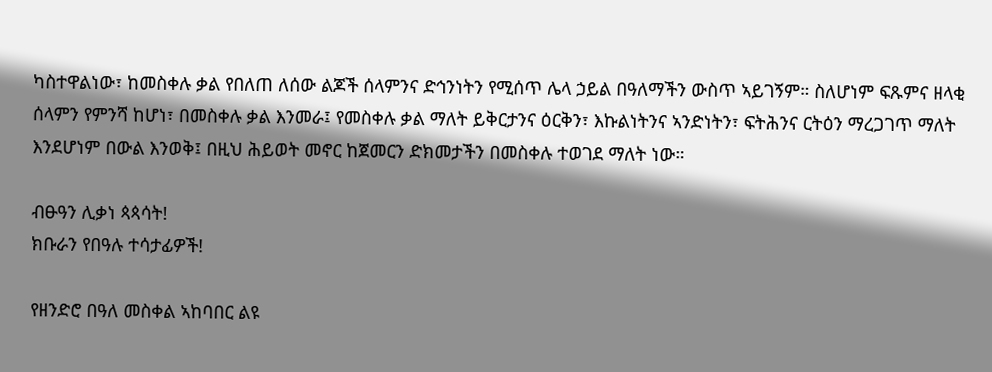ካስተዋልነው፣ ከመስቀሉ ቃል የበለጠ ለሰው ልጆች ሰላምንና ድኅንነትን የሚሰጥ ሌላ ኃይል በዓለማችን ውስጥ ኣይገኝም። ስለሆነም ፍጹምና ዘላቂ ሰላምን የምንሻ ከሆነ፣ በመስቀሉ ቃል እንመራ፤ የመስቀሉ ቃል ማለት ይቅርታንና ዕርቅን፣ እኩልነትንና ኣንድነትን፣ ፍትሕንና ርትዕን ማረጋገጥ ማለት እንደሆነም በውል እንወቅ፤ በዚህ ሕይወት መኖር ከጀመርን ድክመታችን በመስቀሉ ተወገደ ማለት ነው።

ብፁዓን ሊቃነ ጳጳሳት!
ክቡራን የበዓሉ ተሳታፊዎች!

የዘንድሮ በዓለ መስቀል ኣከባበር ልዩ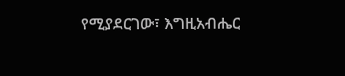የሚያደርገው፣ እግዚአብሔር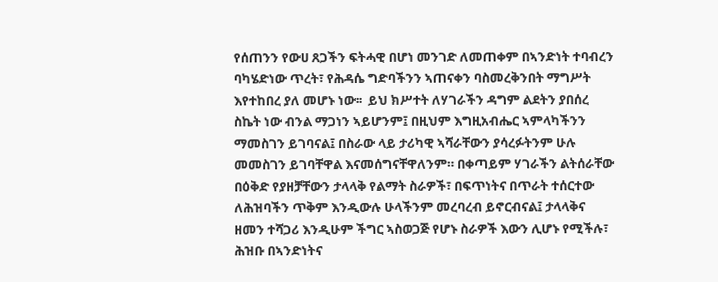የሰጠንን የውሀ ጸጋችን ፍትሓዊ በሆነ መንገድ ለመጠቀም በኣንድነት ተባብረን ባካሄድነው ጥረት፣ የሕዳሴ ግድባችንን ኣጠናቀን ባስመረቅንበት ማግሥት እየተከበረ ያለ መሆኑ ነው፡፡  ይህ ክሥተት ለሃገራችን ዳግም ልደትን ያበሰረ ስኬት ነው ብንል ማጋነን ኣይሆንም፤ በዚህም እግዚአብሔር ኣምላካችንን ማመስገን ይገባናል፤ በስራው ላይ ታሪካዊ ኣሻራቸውን ያሳረፉትንም ሁሉ መመስገን ይገባቸዋል እናመሰግናቸዋለንም። በቀጣይም ሃገራችን ልትሰራቸው በዕቅድ የያዘቻቸውን ታላላቅ የልማት ስራዎች፣ በፍጥነትና በጥራት ተሰርተው ለሕዝባችን ጥቅም እንዲውሉ ሁላችንም መረባረብ ይኖርብናል፤ ታላላቅና ዘመን ተሻጋሪ እንዲሁም ችግር ኣስወጋጅ የሆኑ ስራዎች እውን ሊሆኑ የሚችሉ፣ ሕዝቡ በኣንድነትና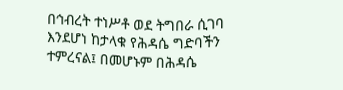በኅብረት ተነሥቶ ወደ ትግበራ ሲገባ እንደሆነ ከታላቁ የሕዳሴ ግድባችን ተምረናል፤ በመሆኑም በሕዳሴ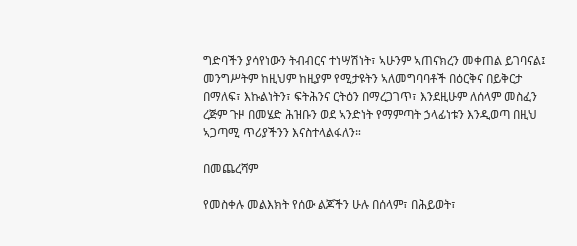ግድባችን ያሳየነውን ትብብርና ተነሣሽነት፣ ኣሁንም ኣጠናክረን መቀጠል ይገባናል፤ መንግሥትም ከዚህም ከዚያም የሚታዩትን ኣለመግባባቶች በዕርቅና በይቅርታ በማለፍ፣ እኩልነትን፣ ፍትሕንና ርትዕን በማረጋገጥ፣ እንደዚሁም ለሰላም መስፈን ረጅም ጉዞ በመሄድ ሕዝቡን ወደ ኣንድነት የማምጣት ኃላፊነቱን እንዲወጣ በዚህ ኣጋጣሚ ጥሪያችንን እናስተላልፋለን።

በመጨረሻም

የመስቀሉ መልእክት የሰው ልጆችን ሁሉ በሰላም፣ በሕይወት፣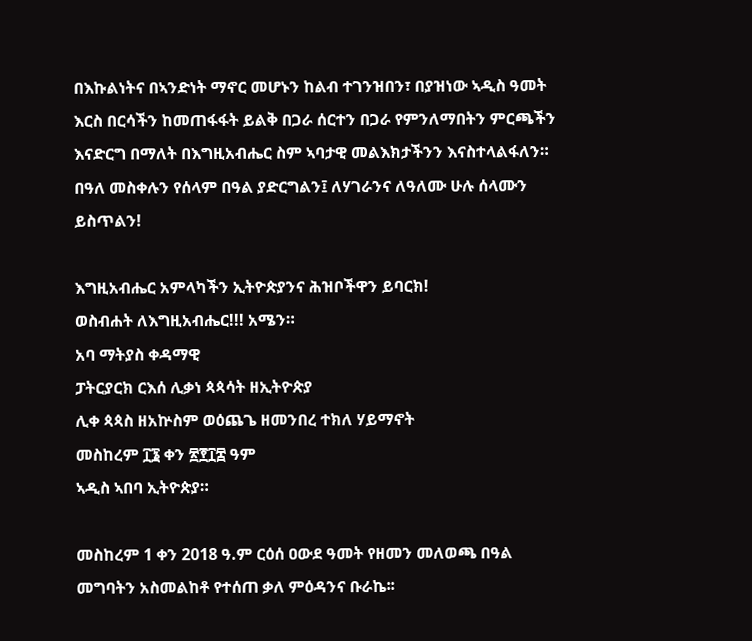በእኩልነትና በኣንድነት ማኖር መሆኑን ከልብ ተገንዝበን፣ በያዝነው ኣዲስ ዓመት እርስ በርሳችን ከመጠፋፋት ይልቅ በጋራ ሰርተን በጋራ የምንለማበትን ምርጫችን እናድርግ በማለት በእግዚአብሔር ስም ኣባታዊ መልእክታችንን እናስተላልፋለን። በዓለ መስቀሉን የሰላም በዓል ያድርግልን፤ ለሃገራንና ለዓለሙ ሁሉ ሰላሙን ይስጥልን!

እግዚአብሔር አምላካችን ኢትዮጵያንና ሕዝቦችዋን ይባርክ!
ወስብሐት ለእግዚአብሔር!!! አሜን።
አባ ማትያስ ቀዳማዊ
ፓትርያርክ ርእሰ ሊቃነ ጳጳሳት ዘኢትዮጵያ
ሊቀ ጳጳስ ዘአኵስም ወዕጨጌ ዘመንበረ ተክለ ሃይማኖት
መስከረም ፲፮ ቀን ፳፻፲፰ ዓም
ኣዲስ ኣበባ ኢትዮጵያ።

መስከረም 1 ቀን 2018 ዓ.ም ርዕሰ ዐውደ ዓመት የዘመን መለወጫ በዓል መግባትን አስመልከቶ የተሰጠ ቃለ ምዕዳንና ቡራኬ፡፡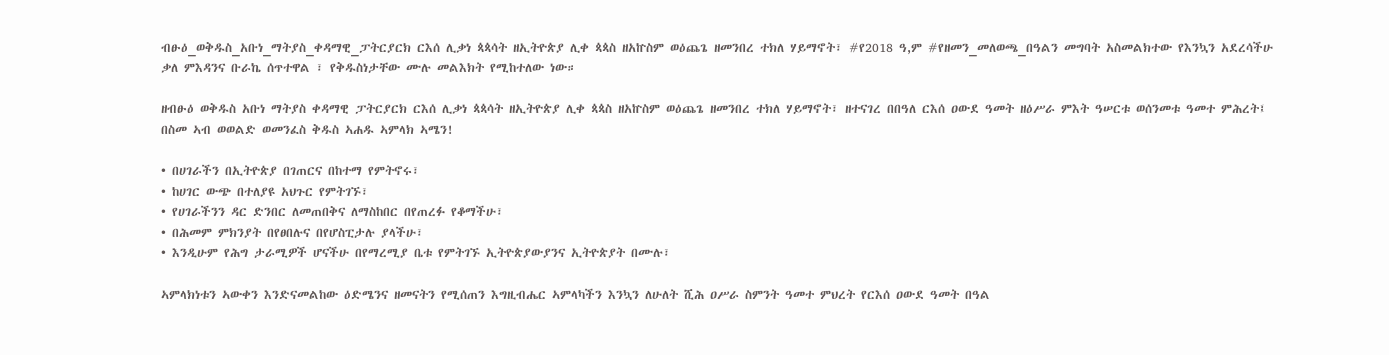ብፁዕ_ወቅዱስ_አቡነ_ማትያስ_ቀዳማዊ_ፓትርያርክ ርእሰ ሊቃነ ጳጳሳት ዘኢትዮጵያ ሊቀ ጳጳስ ዘአኵስም ወዕጨጌ ዘመንበረ ተክለ ሃይማኖት፣ #የ2018 ዓ,ም #የዘመን_መለወጫ_በዓልን መግባት አስመልክተው የእንኳን አደረሳችሁ ቃለ ምእዳንና ቡራኬ ሰጥተዋል ፣ የቅዱስነታቸው ሙሉ መልእክት የሚከተለው ነው።

ዘብፁዕ ወቅዱስ አቡነ ማትያስ ቀዳማዊ ፓትርያርክ ርእሰ ሊቃነ ጳጳሳት ዘኢትዮጵያ ሊቀ ጳጳስ ዘአኵስም ወዕጨጌ ዘመንበረ ተክለ ሃይማኖት፣ ዘተናገረ በበዓለ ርእሰ ዐውደ ዓመት ዘዕሥራ ምእት ዓሠርቱ ወሰንመቱ ዓመተ ምሕረት፤
በስመ ኣብ ወወልድ ወመንፈስ ቅዱስ ኣሐዱ ኣምላክ ኣሜን!

• በሀገራችን በኢትዮጵያ በገጠርና በከተማ የምትኖሩ፣
• ከሀገር ውጭ በተለያዩ አህጉር የምትገኙ፣
• የሀገራችንን ዳር ድንበር ለመጠበቅና ለማስከበር በየጠረፉ የቆማችሁ፣
• በሕመም ምክንያት በየፀበሉና በየሆስፒታሉ ያላችሁ፣
• እንዲሁም የሕግ ታራሚዎች ሆናችሁ በየማረሚያ ቤቱ የምትገኙ ኢትዮጵያውያንና ኢትዮጵያት በሙሉ፣

ኣምላክነቱን ኣውቀን እንድናመልከው ዕድሜንና ዘመናትን የሚሰጠን እግዚብሔር ኣምላካችን እንኳን ለሁለት ሺሕ ዐሥራ ስምንት ዓመተ ምህረት የርእሰ ዐውደ ዓመት በዓል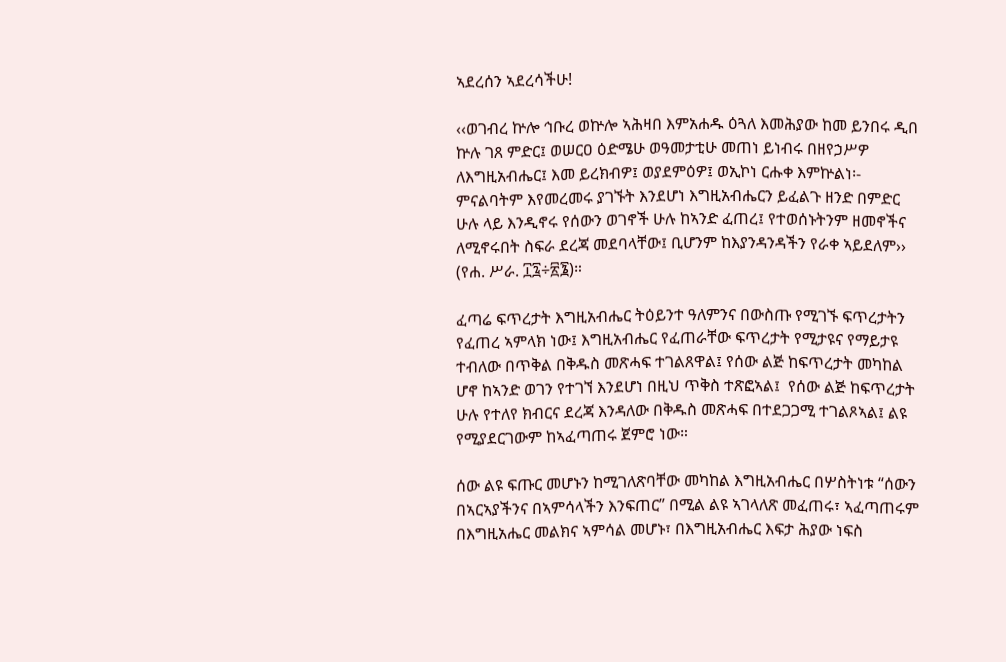ኣደረሰን ኣደረሳችሁ!

‹‹ወገብረ ኵሎ ኅቡረ ወኵሎ ኣሕዛበ እምአሐዱ ዕጓለ እመሕያው ከመ ይንበሩ ዲበ ኵሉ ገጸ ምድር፤ ወሠርዐ ዕድሜሁ ወዓመታቲሁ መጠነ ይነብሩ በዘየኃሥዎ ለእግዚአብሔር፤ እመ ይረክብዎ፤ ወያደምዕዎ፤ ወኢኮነ ርሑቀ እምኵልነ፡- ምናልባትም እየመረመሩ ያገኙት እንደሆነ እግዚአብሔርን ይፈልጉ ዘንድ በምድር ሁሉ ላይ እንዲኖሩ የሰውን ወገኖች ሁሉ ከኣንድ ፈጠረ፤ የተወሰኑትንም ዘመኖችና ለሚኖሩበት ስፍራ ደረጃ መደባላቸው፤ ቢሆንም ከእያንዳንዳችን የራቀ ኣይደለም›› (የሐ. ሥራ. ፲፯÷፳፮)።

ፈጣሬ ፍጥረታት እግዚአብሔር ትዕይንተ ዓለምንና በውስጡ የሚገኙ ፍጥረታትን የፈጠረ ኣምላክ ነው፤ እግዚአብሔር የፈጠራቸው ፍጥረታት የሚታዩና የማይታዩ ተብለው በጥቅል በቅዱስ መጽሓፍ ተገልጸዋል፤ የሰው ልጅ ከፍጥረታት መካከል ሆኖ ከኣንድ ወገን የተገኘ እንደሆነ በዚህ ጥቅስ ተጽፎኣል፤  የሰው ልጅ ከፍጥረታት ሁሉ የተለየ ክብርና ደረጃ እንዳለው በቅዱስ መጽሓፍ በተደጋጋሚ ተገልጾኣል፤ ልዩ የሚያደርገውም ከኣፈጣጠሩ ጀምሮ ነው።

ሰው ልዩ ፍጡር መሆኑን ከሚገለጽባቸው መካከል እግዚአብሔር በሦስትነቱ “ሰውን በኣርኣያችንና በኣምሳላችን እንፍጠር” በሚል ልዩ ኣገላለጽ መፈጠሩ፣ ኣፈጣጠሩም በእግዚአሔር መልክና ኣምሳል መሆኑ፣ በእግዚአብሔር እፍታ ሕያው ነፍስ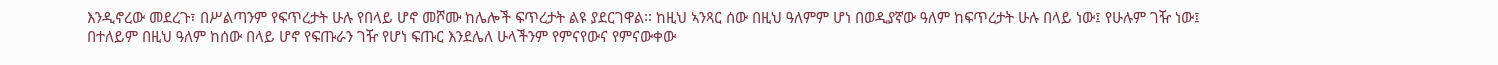እንዲኖረው መደረጉ፣ በሥልጣንም የፍጥረታት ሁሉ የበላይ ሆኖ መሾሙ ከሌሎች ፍጥረታት ልዩ ያደርገዋል፡፡ ከዚህ ኣንጻር ሰው በዚህ ዓለምም ሆነ በወዲያኛው ዓለም ከፍጥረታት ሁሉ በላይ ነው፤ የሁሉም ገዥ ነው፤ በተለይም በዚህ ዓለም ከሰው በላይ ሆኖ የፍጡራን ገዥ የሆነ ፍጡር እንደሌለ ሁላችንም የምናየውና የምናውቀው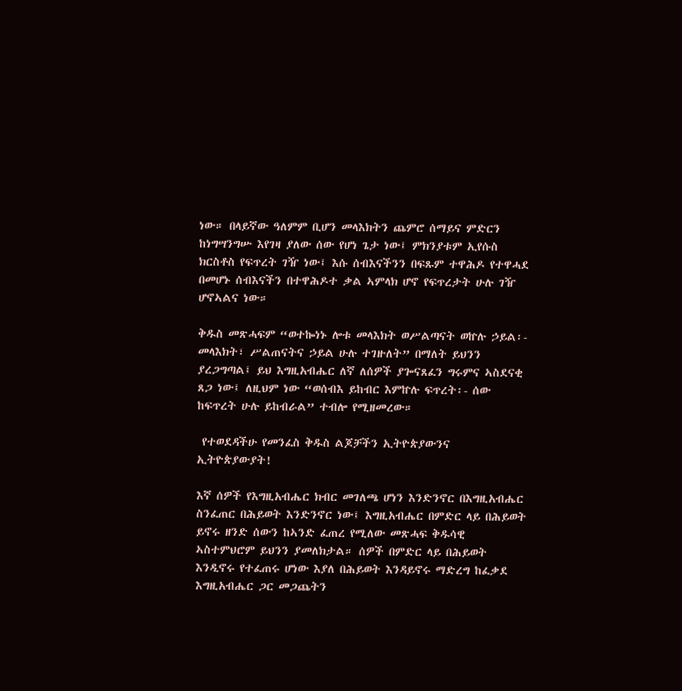ነው። በላይኛው ዓለምም ቢሆን መላእክትን ጨምሮ ሰማይና ምድርን ከነግሣንግሡ እየገዛ ያለው ሰው የሆነ ጌታ ነው፤ ምክንያቱም ኢየሱስ ክርስቶስ የፍጥረት ገዥ ነው፤ እሱ ሰብእናችንን በፍጹም ተዋሕዶ የተዋሓደ በመሆኑ ሰብእናችን በተዋሕዶተ ቃል ኣምላክ ሆኖ የፍጥረታት ሁሉ ገዥ ሆኖኣልና ነው።

ቅዱስ መጽሓፍም “ወተኰነኑ ሎቱ መላእክት ወሥልጣናት ወኵሉ ኃይል፡- መላእክት፣ ሥልጠናትና ኃይል ሁሉ ተገዙለት” በማለት ይህንን ያረጋግጣል፤ ይህ እግዚአብሔር ለኛ ለሰዎች ያጐናጸፈን ግሩምና ኣስደናቂ ጸጋ ነው፤ ለዚህም ነው “ወሰብእ ይከብር እምኵሉ ፍጥረት፡- ሰው ከፍጥረት ሁሉ ይከብራል” ተብሎ የሚዘመረው።

 የተወደዳችሁ የመንፈስ ቅዱስ ልጆቻችን ኢትዮጵያውንና ኢትዮጵያውያት!

እኛ ሰዎች የእግዚአብሔር ክብር መገለጫ ሆነን እንድንኖር በእግዚአብሔር ስንፈጠር በሕይወት እንድንኖር ነው፤ እግዚአብሔር በምድር ላይ በሕይወት ይኖሩ ዘንድ ሰውን ከኣንድ ፈጠረ የሚለው መጽሓፍ ቅዱሳዊ ኣስተምህሮም ይህንን ያመለክታል። ሰዎች በምድር ላይ በሕይወት እንዲኖሩ የተፈጠሩ ሆነው እያለ በሕይወት እንዳይኖሩ ማድረግ ከፈቃደ እግዚአብሔር ጋር መጋጨትን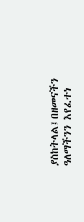ያስከትላል፤በዘመናችን ዓለማችንን እየፈተነ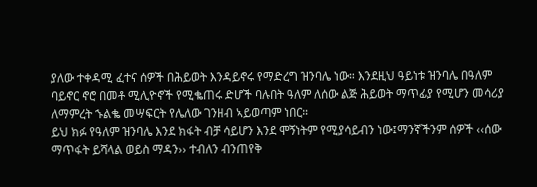ያለው ተቀዳሚ ፈተና ሰዎች በሕይወት እንዳይኖሩ የማድረግ ዝንባሌ ነው። እንደዚህ ዓይነቱ ዝንባሌ በዓለም ባይኖር ኖሮ በመቶ ሚሊዮኖች የሚቈጠሩ ድሆች ባሉበት ዓለም ለሰው ልጅ ሕይወት ማጥፊያ የሚሆን መሳሪያ ለማምረት ኁልቈ መሣፍርት የሌለው ገንዘብ ኣይወጣም ነበር።
ይህ ክፉ የዓለም ዝንባሌ እንደ ክፋት ብቻ ሳይሆን እንደ ሞኝነትም የሚያሳይብን ነው፤ማንኛችንም ሰዎች ‹‹ሰው ማጥፋት ይሻላል ወይስ ማዳን›› ተብለን ብንጠየቅ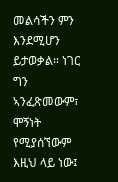መልሳችን ምን እንደሚሆን ይታወቃል። ነገር ግን ኣንፈጽመውም፣ ሞኝነት የሚያሰኘውም እዚህ ላይ ነው፤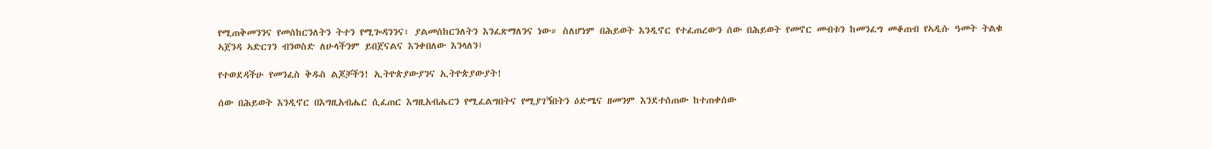የሚጠቅመንንና የመሰከርንለትን ትተን የሚጐዳንንና፣ ያልመሰከርንለትን እንፈጽማለንና ነው። ስለሆነም በሕይወት እንዲኖር የተፈጠረውን ሰው በሕይወት የመኖር መብቱን ከመንፈግ መቆጠብ የኣዲሱ ዓመት ትልቁ ኣጀንዳ ኣድርገን ብንወስድ ለሁላችንም ይበጀናልና እንቀበለው እንላለን፤

የተወደዳችሁ የመንፈስ ቅዱስ ልጆቻችን! ኢትዮጵያውያንና ኢትዮጵያውያት!

ሰው በሕይወት እንዲኖር በእግዚአብሔር ሲፈጠር እግዚአብሔርን የሚፈልግበትና የሚያገኝበትን ዕድሜና ዘመንም እንደተሰጠው ከተጠቀሰው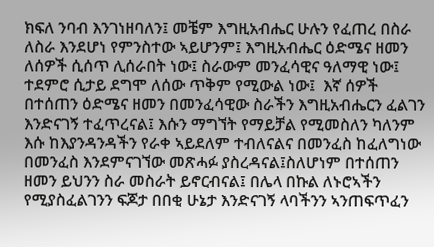ክፍለ ንባብ እንገነዘባለን፤ መቼም እግዚአብሔር ሁሉን የፈጠረ በስራ ለስራ እንደሆነ የምንስተው ኣይሆንም፤ እግዚአብሔር ዕድሜና ዘመን ለሰዎች ሲሰጥ ሊሰራበት ነው፤ ስራውም መንፈሳዊና ዓለማዊ ነው፤ ተደምሮ ሲታይ ደግሞ ለሰው ጥቅም የሚውል ነው፤  እኛ ሰዎች በተሰጠን ዕድሜና ዘመን በመንፈሳዊው ስራችን እግዚአብሔርን ፈልገን እንድናገኝ ተፈጥረናል፤ እሱን ማግኘት የማይቻል የሚመስለን ካለንም እሱ ከእያንዳንዳችን የራቀ ኣይደለም ተብለናልና በመንፈስ ከፈለግነው በመንፈስ እንደምናገኘው መጽሓፉ ያስረዳናል፤ስለሆነም በተሰጠን ዘመን ይህንን ስራ መስራት ይኖርብናል፤ በሌላ በኩል ለኑሮኣችን የሚያስፈልገንን ፍጆታ በበቂ ሁኔታ እንድናገኝ ላባችንን ኣንጠፍጥፈን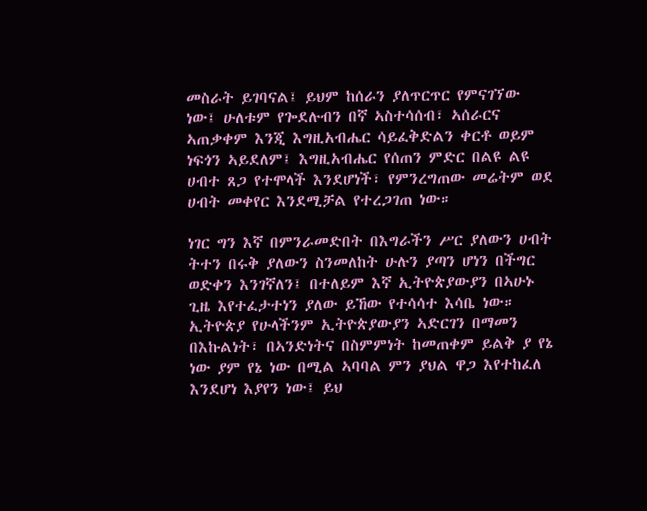መስራት ይገባናል፤ ይህም ከሰራን ያለጥርጥር የምናገኘው ነው፤ ሁለቱም የጐደሉብን በኛ ኣስተሳሰብ፣ ኣሰራርና ኣጠቃቀም እንጂ እግዚአብሔር ሳይፈቅድልን ቀርቶ ወይም ነፍጎን ኣይደለም፤ እግዚአብሔር የሰጠን ምድር በልዩ ልዩ ሀብተ ጸጋ የተሞላች እንደሆነች፣ የምንረግጠው መሬትም ወደ ሀብት መቀየር እንደሚቻል የተረጋገጠ ነው።

ነገር ግን እኛ በምንራመድበት በእግራችን ሥር ያለውን ሀብት ትተን በሩቅ ያለውን ስንመለከት ሁሉን ያጣን ሆነን በችግር ወድቀን እንገኛለን፤ በተለይም እኛ ኢትዮጵያውያን በኣሁኑ ጊዜ እየተፈታተነን ያለው ይኸው የተሳሳተ እሳቤ ነው። ኢትዮጵያ የሁላችንም ኢትዮጵያውያን ኣድርገን በማመን በእኩልነት፣ በኣንድነትና በስምምነት ከመጠቀም ይልቅ ያ የኔ ነው ያም የኔ ነው በሚል ኣባባል ምን ያህል ዋጋ እየተከፈለ እንደሆነ እያየን ነው፤ ይህ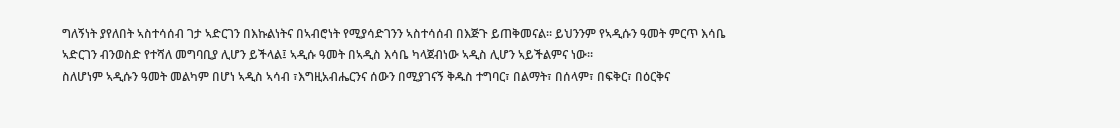ግለኝነት ያየለበት ኣስተሳሰብ ገታ ኣድርገን በእኩልነትና በኣብሮነት የሚያሳድገንን ኣስተሳሰብ በእጅጉ ይጠቅመናል። ይህንንም የኣዲሱን ዓመት ምርጥ እሳቤ ኣድርገን ብንወስድ የተሻለ መግባቢያ ሊሆን ይችላል፤ ኣዲሱ ዓመት በኣዲስ እሳቤ ካላጀብነው ኣዲስ ሊሆን ኣይችልምና ነው።
ስለሆነም ኣዲሱን ዓመት መልካም በሆነ ኣዲስ ኣሳብ ፣እግዚአብሔርንና ሰውን በሚያገናኝ ቅዱስ ተግባር፣ በልማት፣ በሰላም፣ በፍቅር፣ በዕርቅና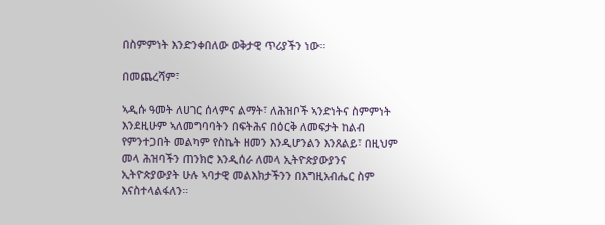በስምምነት እንድንቀበለው ወቅታዊ ጥሪያችን ነው።

በመጨረሻም፣

ኣዲሱ ዓመት ለሀገር ሰላምና ልማት፣ ለሕዝቦች ኣንድነትና ስምምነት እንደዚሁም ኣለመግባባትን በፍትሕና በዕርቅ ለመፍታት ከልብ የምንተጋበት መልካም የስኬት ዘመን እንዲሆንልን እንጸልይ፣ በዚህም መላ ሕዝባችን ጠንክሮ እንዲሰራ ለመላ ኢትዮጵያውያንና ኢትዮጵያውያት ሁሉ ኣባታዊ መልእክታችንን በእግዚአብሔር ስም እናስተላልፋለን።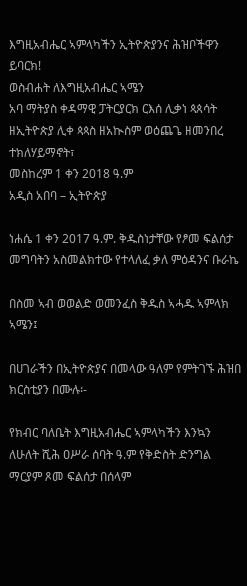እግዚአብሔር ኣምላካችን ኢትዮጵያንና ሕዝቦችዋን ይባርክ!
ወስብሐት ለእግዚአብሔር ኣሜን
አባ ማትያስ ቀዳማዊ ፓትርያርክ ርእሰ ሊቃነ ጳጰሳት ዘኢትዮጵያ ሊቀ ጳጳስ ዘአኲስም ወዕጨጌ ዘመንበረ ተክለሃይማኖት፣
መስከረም 1 ቀን 2018 ዓ.ም
አዲስ አበባ – ኢትዮጵያ

ነሐሴ 1 ቀን 2017 ዓ.ም. ቅዱስነታቸው የፆመ ፍልሰታ መግባትን አስመልክተው የተላለፈ ቃለ ምዕዳንና ቡራኬ

በስመ ኣብ ወወልድ ወመንፈስ ቅዱስ ኣሓዱ ኣምላክ ኣሜን፤

በሀገራችን በኢትዮጵያና በመላው ዓለም የምትገኙ ሕዝበ ክርስቲያን በሙሉ፡-

የክብር ባለቤት እግዚአብሔር ኣምላካችን እንኳን ለሁለት ሺሕ ዐሥራ ሰባት ዓ.ም የቅድስት ድንግል ማርያም ጾመ ፍልሰታ በሰላም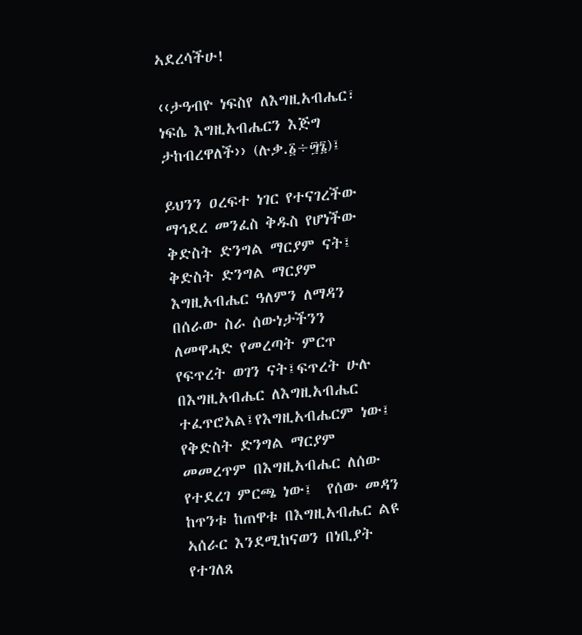ኣደረሳችሁ!

‹‹ታዓብዮ ነፍስየ ለእግዚአብሔር፣ ነፍሴ እግዚአብሔርን እጅግ ታከብረዋለች›› (ሉቃ.፩÷፵፮)፤

ይህንን ዐረፍተ ነገር የተናገረችው ማኅደረ መንፈስ ቅዱስ የሆነችው ቅድስት ድንግል ማርያም ናት፤ ቅድስት ድንግል ማርያም እግዚአብሔር ዓለምን ለማዳን በሰራው ስራ ሰውነታችንን ለመዋሓድ የመረጣት ምርጥ የፍጥረት ወገን ናት፤ፍጥረት ሁሉ በእግዚአብሔር ለእግዚአብሔር ተፈጥሮኣል፤የእግዚአብሔርም ነው፤ የቅድስት ድንግል ማርያም መመረጥም በእግዚአብሔር ለሰው የተደረገ ምርጫ ነው፤  የሰው መዳን ከጥንቱ ከጠዋቱ በእግዚአብሔር ልዩ ኣሰራር እንደሚከናወን በነቢያት የተገለጸ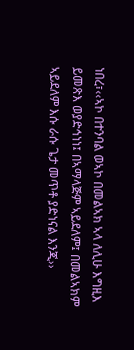ነበረ፣‹‹ኣኮ በተንባል ወኣኮ በመልኣክ ኣላ ለሊሁ እግዚእ ይመጽእ ወያድኅነነ፤ በኣማላጅም ኣይደለም፤ በመልኣክም ኣይደለም እሱ ራሱ ጌታ መጥቶ ያድነናል እንጂ››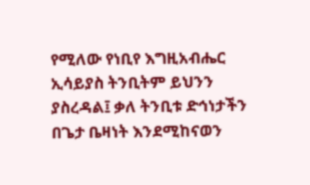የሚለው የነቢየ እግዚአብሔር ኢሳይያስ ትንቢትም ይህንን ያስረዳል፤ ቃለ ትንቢቱ ድኅነታችን በጌታ ቤዛነት እንደሚከናወን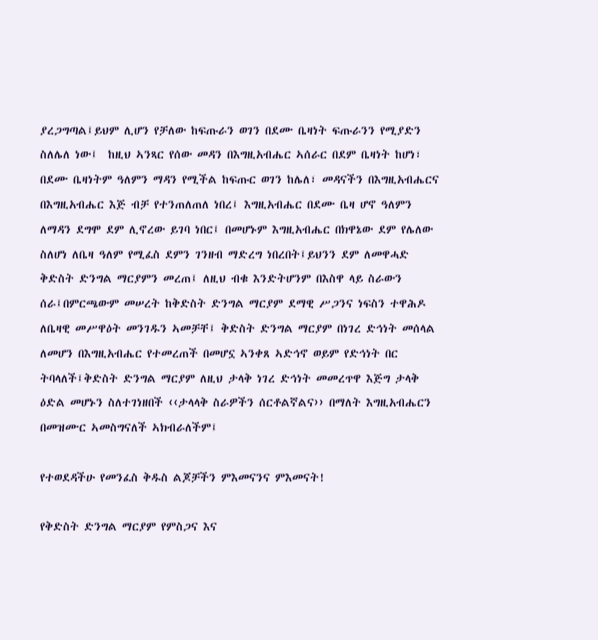ያረጋግጣል፤ይህም ሊሆን የቻለው ከፍጡራን ወገን በደሙ ቤዛነት ፍጡራንን የሚያድን ስለሌለ ነው፤  ከዚህ ኣንጻር የሰው መዳን በእግዚአብሔር ኣሰራር በደም ቤዛነት ከሆነ፣ በደሙ ቤዛነትም ዓለምን ማዳን የሚችል ከፍጡር ወገን ከሌለ፣ መዳናችን በእግዚአብሔርና በእግዚአብሔር እጅ ብቻ የተንጠለጠለ ነበረ፤ እግዚአብሔር በደሙ ቤዛ ሆኖ ዓለምን ለማዳን ደግሞ ደም ሊኖረው ይገባ ነበር፤ በመሆኑም እግዚአብሔር በክዋኔው ደም የሌለው ስለሆነ ለቤዛ ዓለም የሚፈስ ደምን ገንዘብ ማድረግ ነበረበት፤ይህንን ደም ለመዋሓድ ቅድስት ድንግል ማርያምን መረጠ፤ ለዚህ ብቁ እንድትሆንም በእስዋ ላይ ስራውን ሰራ፤በምርጫውም መሠረት ከቅድስት ድንግል ማርያም ደማዊ ሥጋንና ነፍስን ተዋሕዶ ለቤዛዊ መሥዋዕት መንገዱን ኣመቻቸ፤ ቅድስት ድንግል ማርያም በነገረ ድኅነት መሰላል ለመሆን በእግዚአብሔር የተመረጠች በመሆኗ ኣንቀጸ ኣድኅኖ ወይም የድኅነት በር ትባላለች፤ቅድስት ድንግል ማርያም ለዚህ ታላቅ ነገረ ድኅነት መመረጥዋ እጅግ ታላቅ ዕድል መሆኑን ስለተገነዘበች ‹‹ታላላቅ ስራዎችን ሰርቶልኛልና›› በማለት እግዚአብሔርን በመዝሙር ኣመስግናለች ኣክብራለችም፤

የተወደዳችሁ የመንፈስ ቅዱስ ልጆቻችን ምእመናንና ምእመናት!

የቅድስት ድንግል ማርያም የምስጋና እና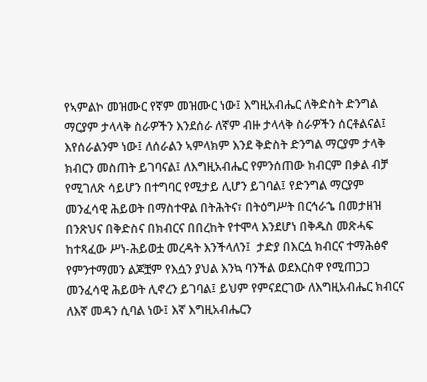የኣምልኮ መዝሙር የኛም መዝሙር ነው፤ እግዚአብሔር ለቅድስት ድንግል ማርያም ታላላቅ ስራዎችን እንደሰራ ለኛም ብዙ ታላላቅ ስራዎችን ሰርቶልናል፤ እየሰራልንም ነው፤ ለሰራልን ኣምላክም እንደ ቅድስት ድንግል ማርያም ታላቅ ክብርን መስጠት ይገባናል፤ ለእግዚአብሔር የምንሰጠው ክብርም በቃል ብቻ የሚገለጽ ሳይሆን በተግባር የሚታይ ሊሆን ይገባል፤ የድንግል ማርያም መንፈሳዊ ሕይወት በማስተዋል በትሕትና፣ በትዕግሥት በርኅራኄ በመታዘዝ በንጽህና በቅድስና በክብርና በበረከት የተሞላ እንደሆነ በቅዱስ መጽሓፍ ከተጻፈው ሥነ-ሕይወቷ መረዳት እንችላለን፤  ታድያ በእርሷ ክብርና ተማሕፅኖ የምንተማመን ልጆቿም የእሷን ያህል እንኳ ባንችል ወደእርስዋ የሚጠጋጋ መንፈሳዊ ሕይወት ሊኖረን ይገባል፤ ይህም የምናደርገው ለእግዚአብሔር ክብርና ለእኛ መዳን ሲባል ነው፤ እኛ እግዚአብሔርን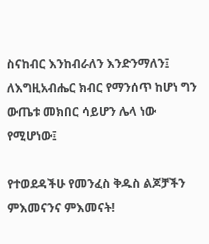ስናከብር እንከብራለን እንድንማለን፤ ለእግዚአብሔር ክብር የማንሰጥ ከሆነ ግን ውጤቱ መክበር ሳይሆን ሌላ ነው የሚሆነው፤

የተወደዳችሁ የመንፈስ ቅዱስ ልጆቻችን ምእመናንና ምእመናት!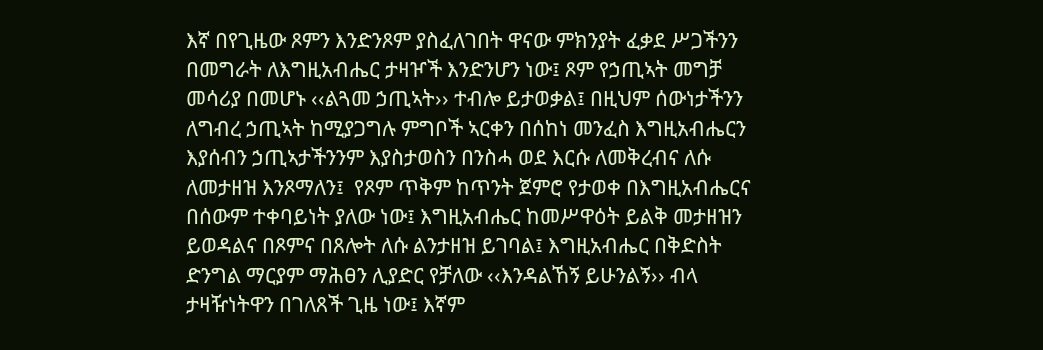እኛ በየጊዜው ጾምን እንድንጾም ያስፈለገበት ዋናው ምክንያት ፈቃደ ሥጋችንን በመግራት ለእግዚአብሔር ታዛዦች እንድንሆን ነው፤ ጾም የኃጢኣት መግቻ መሳሪያ በመሆኑ ‹‹ልጓመ ኃጢኣት›› ተብሎ ይታወቃል፤ በዚህም ሰውነታችንን ለግብረ ኃጢኣት ከሚያጋግሉ ምግቦች ኣርቀን በሰከነ መንፈስ እግዚአብሔርን እያሰብን ኃጢኣታችንንም እያስታወስን በንስሓ ወደ እርሱ ለመቅረብና ለሱ ለመታዘዝ እንጾማለን፤  የጾም ጥቅም ከጥንት ጀምሮ የታወቀ በእግዚአብሔርና በሰውም ተቀባይነት ያለው ነው፤ እግዚአብሔር ከመሥዋዕት ይልቅ መታዘዝን ይወዳልና በጾምና በጸሎት ለሱ ልንታዘዝ ይገባል፤ እግዚአብሔር በቅድስት ድንግል ማርያም ማሕፀን ሊያድር የቻለው ‹‹እንዳልኸኝ ይሁንልኝ›› ብላ ታዛዥነትዋን በገለጸች ጊዜ ነው፤ እኛም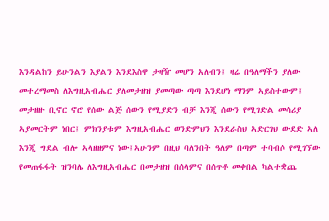እንዳልከን ይሁንልን እያልን እንደእስዋ ታዛዥ መሆን አለብን፤ ዛሬ በዓለማችን ያለው መተረማመስ ለእግዚአብሔር ያለመታዘዝ ያመጣው ጣጣ እንደሆነ ማንም ኣይስተውም፤ መታዘዙ ቢኖር ኖሮ የሰው ልጅ ሰውን የሚያድን ብቻ እንጂ ሰውን የሚገድል መሳሪያ ኣያመርትም ነበር፤ ምክንያቱም እግዚአብሔር ወንድምህን እንደራስህ ኣድርገህ ውደድ ኣለ እንጂ ግደል ብሎ ኣላዘዘምና ነው፤ኣሁንም በዚህ ባለንበት ዓለም በጣም ተባብሶ የሚገኘው የመጠፋፋት ዝንባሌ ለእግዚአብሔር በመታዘዝ በሰላምና በሰጥቶ መቀበል ካልተቋጨ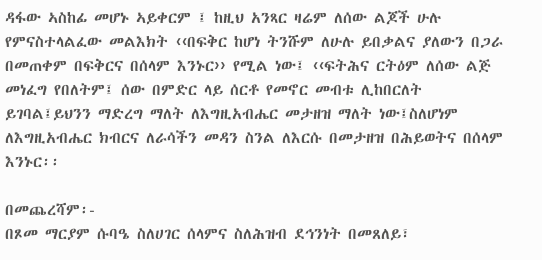ዳፋው ኣስከፊ መሆኑ ኣይቀርም ፤ ከዚህ አንጻር ዛሬም ለሰው ልጆች ሁሉ የምናስተላልፈው መልእክት ‹‹በፍቅር ከሆነ ትንሹም ለሁሉ ይበቃልና ያለውን በጋራ በመጠቀም በፍቅርና በሰላም እንኑር›› የሚል ነው፤ ‹‹ፍትሕና ርትዕም ለሰው ልጅ መነፈግ የበለትም፤ ሰው በምድር ላይ ሰርቶ የመኖር መብቱ ሊከበርለት ይገባል፤ይህንን ማድረግ ማለት ለእግዚአብሔር መታዘዝ ማለት ነው፤ስለሆነም ለእግዚአብሔር ክብርና ለራሳችን መዳን ስንል ለእርሱ በመታዘዝ በሕይወትና በሰላም እንኑር፡፡

በመጨረሻም፡-
በጾመ ማርያም ሱባዔ ስለሀገር ሰላምና ስለሕዝብ ደኅንነት በመጸለይ፣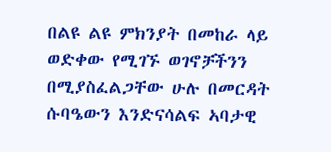በልዩ ልዩ ምክንያት በመከራ ላይ ወድቀው የሚገኙ ወገኖቻችንን በሚያስፈልጋቸው ሁሉ በመርዳት ሱባዔውን እንድናሳልፍ ኣባታዊ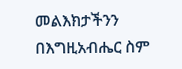መልእክታችንን በእግዚአብሔር ስም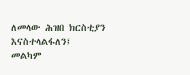ለመላው ሕዝበ ክርስቲያን እናስተላልፋለን፤  መልካም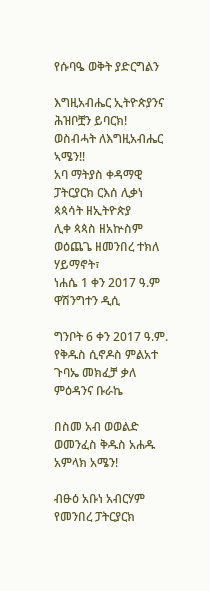የሱባዔ ወቅት ያድርግልን

እግዚአብሔር ኢትዮጵያንና ሕዝቦቿን ይባርክ!
ወስብሓት ለእግዚአብሔር ኣሜን!!
አባ ማትያስ ቀዳማዊ
ፓትርያርክ ርእሰ ሊቃነ ጳጳሳት ዘኢትዮጵያ
ሊቀ ጳጳስ ዘአኵስም ወዕጨጌ ዘመንበረ ተክለ ሃይማኖት፣
ነሐሴ 1 ቀን 2017 ዓ.ም
ዋሽንግተን ዲሲ

ግንቦት 6 ቀን 2017 ዓ.ም. የቅዱስ ሲኖዶስ ምልአተ ጉባኤ መክፈቻ ቃለ ምዕዳንና ቡራኬ

በስመ አብ ወወልድ ወመንፈስ ቅዱስ አሐዱ አምላክ አሜን!

ብፁዕ አቡነ አብርሃም የመንበረ ፓትርያርክ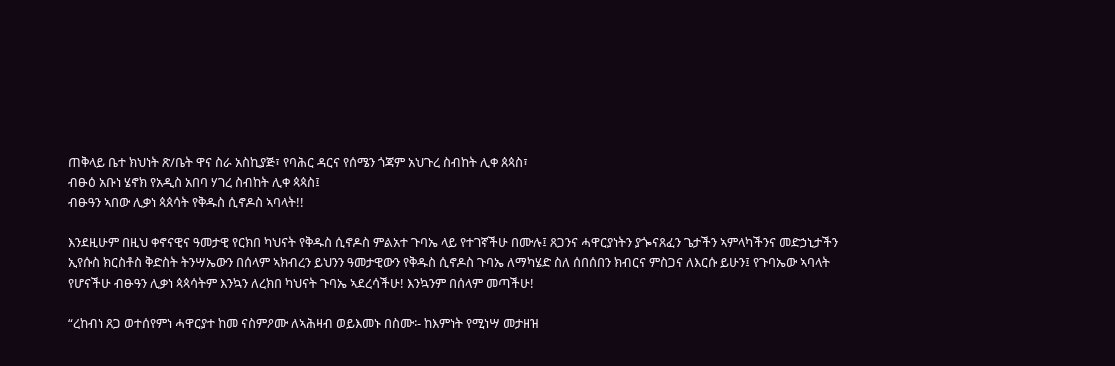ጠቅላይ ቤተ ክህነት ጽ/ቤት ዋና ስራ አስኪያጅ፣ የባሕር ዳርና የሰሜን ጎጃም አህጉረ ስብከት ሊቀ ጰጳስ፣
ብፁዕ አቡነ ሄኖክ የአዲስ አበባ ሃገረ ስብከት ሊቀ ጳጳስ፤
ብፁዓን ኣበው ሊቃነ ጳጰሳት የቅዱስ ሲኖዶስ ኣባላት!!

እንደዚሁም በዚህ ቀኖናዊና ዓመታዊ የርክበ ካህናት የቅዱስ ሲኖዶስ ምልአተ ጉባኤ ላይ የተገኛችሁ በሙሉ፤ ጸጋንና ሓዋርያነትን ያጐናጸፈን ጌታችን ኣምላካችንና መድኃኒታችን ኢየሱስ ክርስቶስ ቅድስት ትንሣኤውን በሰላም ኣክብረን ይህንን ዓመታዊውን የቅዱስ ሲኖዶስ ጉባኤ ለማካሄድ ስለ ሰበሰበን ክብርና ምስጋና ለእርሱ ይሁን፤ የጉባኤው ኣባላት የሆናችሁ ብፁዓን ሊቃነ ጳጳሳትም እንኳን ለረክበ ካህናት ጉባኤ ኣደረሳችሁ! እንኳንም በሰላም መጣችሁ!

“ረከብነ ጸጋ ወተሰየምነ ሓዋርያተ ከመ ናስምዖሙ ለኣሕዛብ ወይእመኑ በስሙ፡- ከእምነት የሚነሣ መታዘዝ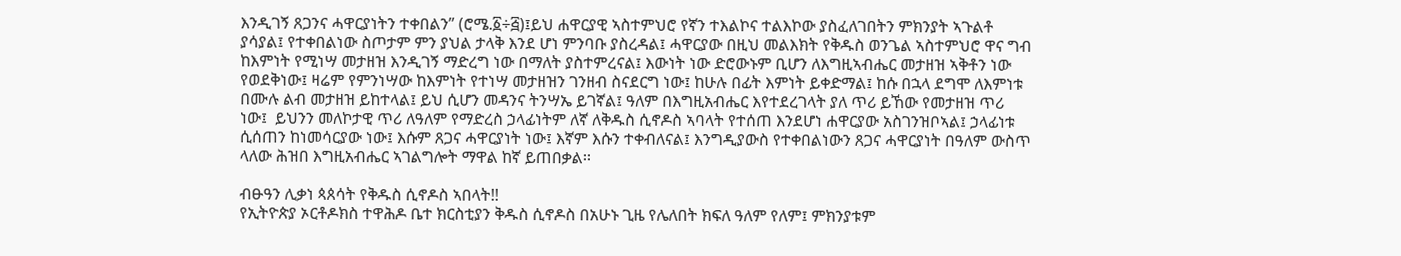እንዲገኝ ጸጋንና ሓዋርያነትን ተቀበልን” (ሮሜ.፩÷፭)፤ይህ ሐዋርያዊ ኣስተምህሮ የኛን ተእልኮና ተልእኮው ያስፈለገበትን ምክንያት ኣጉልቶ ያሳያል፤ የተቀበልነው ስጦታም ምን ያህል ታላቅ እንደ ሆነ ምንባቡ ያስረዳል፤ ሓዋርያው በዚህ መልእክት የቅዱስ ወንጌል ኣስተምህሮ ዋና ግብ ከእምነት የሚነሣ መታዘዝ እንዲገኝ ማድረግ ነው በማለት ያስተምረናል፤ እውነት ነው ድሮውኑም ቢሆን ለእግዚኣብሔር መታዘዝ ኣቅቶን ነው የወደቅነው፤ ዛሬም የምንነሣው ከእምነት የተነሣ መታዘዝን ገንዘብ ስናደርግ ነው፤ ከሁሉ በፊት እምነት ይቀድማል፤ ከሱ በኋላ ደግሞ ለእምነቱ በሙሉ ልብ መታዘዝ ይከተላል፤ ይህ ሲሆን መዳንና ትንሣኤ ይገኛል፤ ዓለም በእግዚአብሔር እየተደረገላት ያለ ጥሪ ይኸው የመታዘዝ ጥሪ ነው፤  ይህንን መለኮታዊ ጥሪ ለዓለም የማድረስ ኃላፊነትም ለኛ ለቅዱስ ሲኖዶስ ኣባላት የተሰጠ እንደሆነ ሐዋርያው አስገንዝቦኣል፤ ኃላፊነቱ ሲሰጠን ከነመሳርያው ነው፤ እሱም ጸጋና ሓዋርያነት ነው፤ እኛም እሱን ተቀብለናል፤ እንግዲያውስ የተቀበልነውን ጸጋና ሓዋርያነት በዓለም ውስጥ ላለው ሕዝበ እግዚአብሔር ኣገልግሎት ማዋል ከኛ ይጠበቃል፡፡

ብፁዓን ሊቃነ ጳጰሳት የቅዱስ ሲኖዶስ ኣበላት!!
የኢትዮጵያ ኦርቶዶክስ ተዋሕዶ ቤተ ክርስቲያን ቅዱስ ሲኖዶስ በአሁኑ ጊዜ የሌለበት ክፍለ ዓለም የለም፤ ምክንያቱም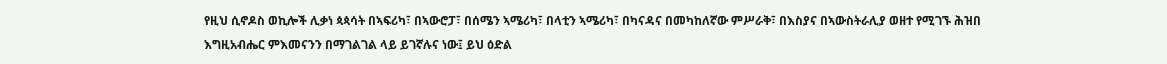የዚህ ሲኖዶስ ወኪሎች ሊቃነ ጳጳሳት በኣፍሪካ፣ በኣውሮፓ፣ በሰሜን ኣሜሪካ፣ በላቲን ኣሜሪካ፣ በካናዳና በመካከለኛው ምሥራቅ፣ በእስያና በኣውስትራሊያ ወዘተ የሚገኙ ሕዝበ እግዚአብሔር ምእመናንን በማገልገል ላይ ይገኛሉና ነው፤ ይህ ዕድል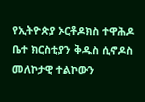የኢትዮጵያ ኦርቶዶክስ ተዋሕዶ ቤተ ክርስቲያን ቅዱስ ሲኖዶስ መለኮታዊ ተልኮውን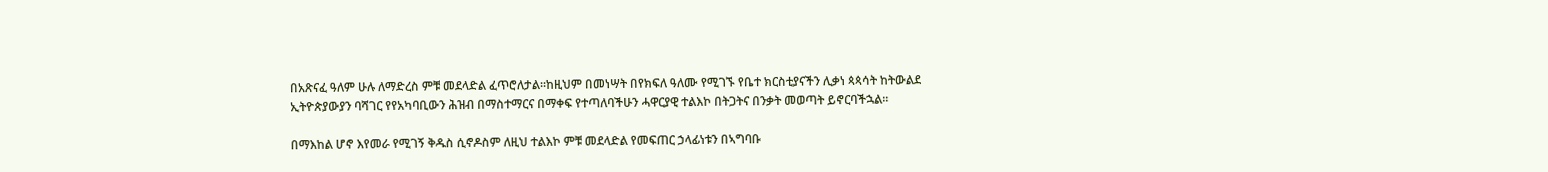በአጽናፈ ዓለም ሁሉ ለማድረስ ምቹ መደላድል ፈጥሮለታል፡፡ከዚህም በመነሣት በየክፍለ ዓለሙ የሚገኙ የቤተ ክርስቲያናችን ሊቃነ ጳጳሳት ከትውልደ ኢትዮጵያውያን ባሻገር የየአካባቢውን ሕዝብ በማስተማርና በማቀፍ የተጣለባችሁን ሓዋርያዊ ተልእኮ በትጋትና በንቃት መወጣት ይኖርባችኋል፡፡

በማእከል ሆኖ እየመራ የሚገኝ ቅዱስ ሲኖዶስም ለዚህ ተልእኮ ምቹ መደላድል የመፍጠር ኃላፊነቱን በኣግባቡ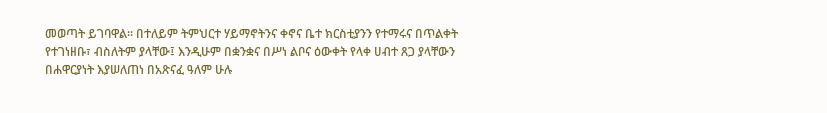መወጣት ይገባዋል፡፡ በተለይም ትምህርተ ሃይማኖትንና ቀኖና ቤተ ክርስቲያንን የተማሩና በጥልቀት የተገነዘቡ፣ ብስለትም ያላቸው፤ እንዲሁም በቋንቋና በሥነ ልቦና ዕውቀት የላቀ ሀብተ ጸጋ ያላቸውን በሐዋርያነት እያሠለጠነ በአጽናፈ ዓለም ሁሉ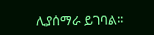ሊያሰማራ ይገባል፡፡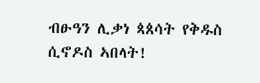ብፁዓን ሊቃነ ጳጰሳት የቅዱስ ሲኖዶስ ኣበላት!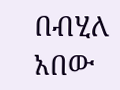በብሂለ አበው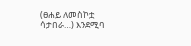(ፀሐይ ለመስኮቷ ሳታበራ…) እንደሚባ